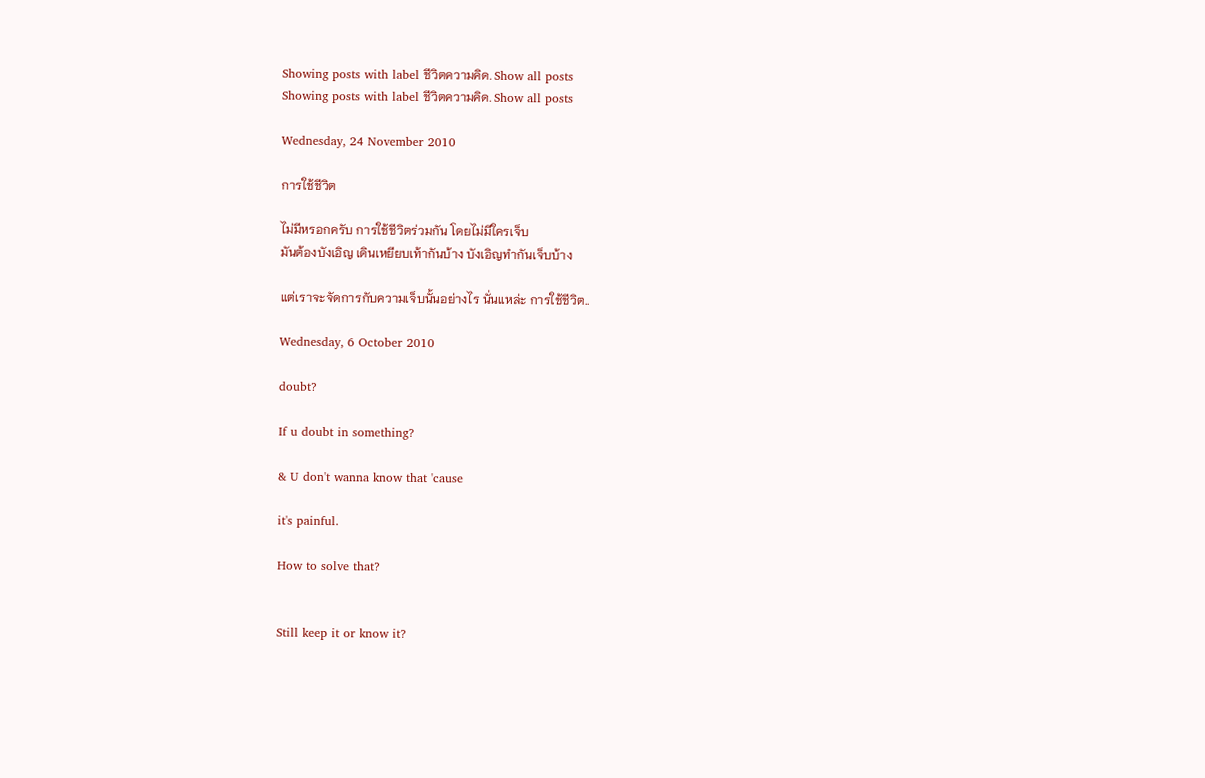Showing posts with label ชีวิตความคิด. Show all posts
Showing posts with label ชีวิตความคิด. Show all posts

Wednesday, 24 November 2010

การใช้ชีวิต

ไม่มีหรอกครับ การใช้ชีวิตร่วมกัน โดยไม่มีใครเจ็บ
มันต้องบังเอิญ เดินเหยียบเท้ากันบ้าง บังเอิญทำกันเจ็บบ้าง

แต่เราจะจัดการกับความเจ็บนั้นอย่างไร นั่นแหล่ะ การใช้ชีวิต..

Wednesday, 6 October 2010

doubt?

If u doubt in something?

& U don't wanna know that 'cause

it's painful.

How to solve that?


Still keep it or know it?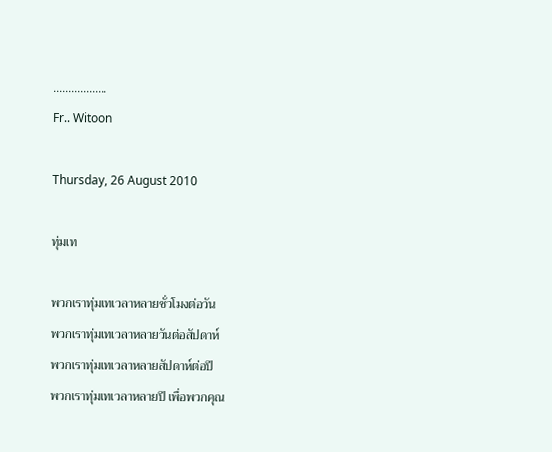..................
Fr.. Witoon

Thursday, 26 August 2010

ทุ่มเท

พวกเราทุ่มเทเวลาหลายชั่วโมงต่อวัน
พวกเราทุ่มเทเวลาหลายวันต่อสัปดาห์
พวกเราทุ่มเทเวลาหลายสัปดาห์ต่อปี
พวกเราทุ่มเทเวลาหลายปี เพื่อพวกคุณ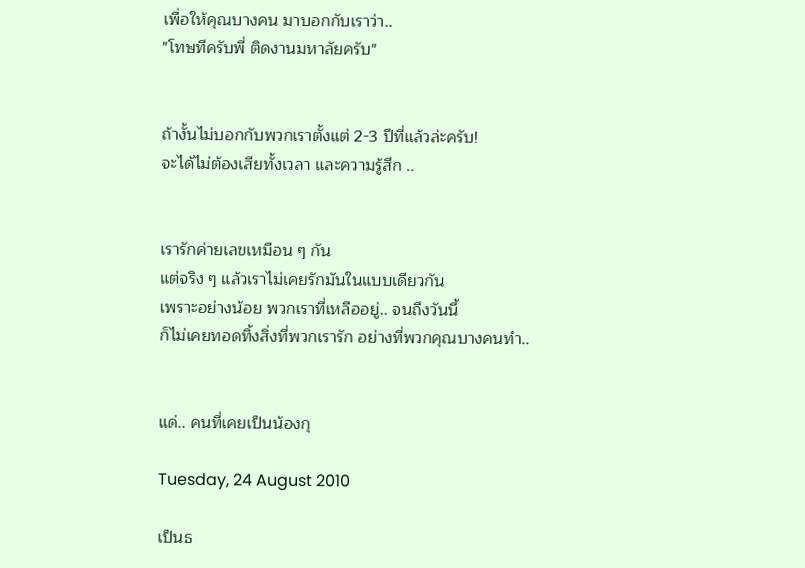เพื่อให้คุณบางคน มาบอกกับเราว่า..
"โทษทีครับพี่ ติดงานมหาลัยครับ"


ถ้างั้นไม่บอกกับพวกเราตั้งแต่ 2-3 ปีที่แล้วล่ะครับ!
จะได้ไม่ต้องเสียทั้งเวลา และความรู้สึก ..


เรารักค่ายเลขเหมือน ๆ กัน
แต่จริง ๆ แล้วเราไม่เคยรักมันในแบบเดียวกัน
เพราะอย่างน้อย พวกเราที่เหลืออยู่.. จนถึงวันนี้
ก็ไม่เคยทอดทิ้งสิ่งที่พวกเรารัก อย่างที่พวกคุณบางคนทำ..


แด่.. คนที่เคยเป็นน้องกุ

Tuesday, 24 August 2010

เป็นธ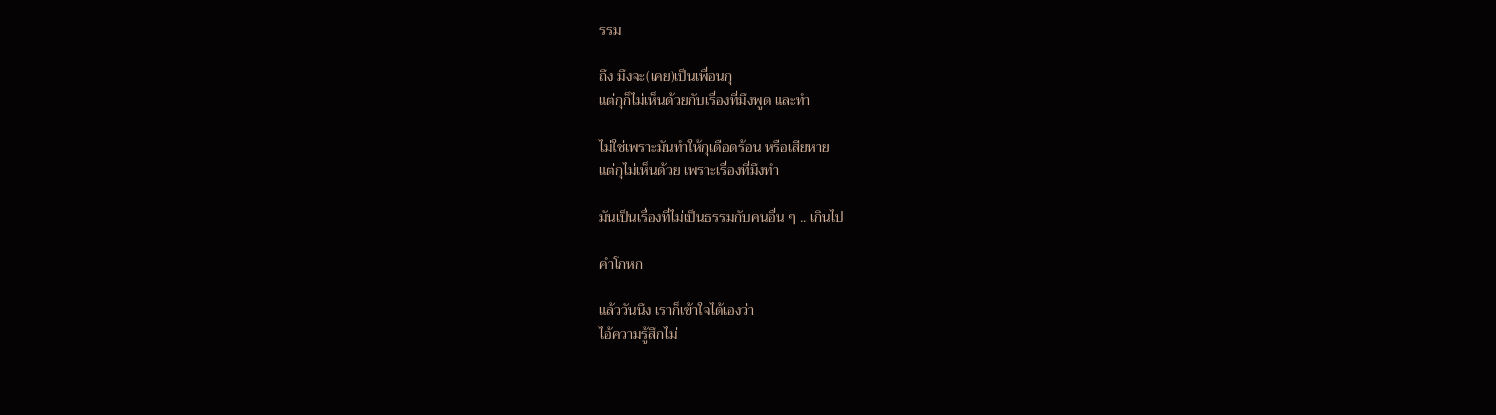รรม

ถึง มึงจะ(เคย)เป็นเพื่อนกุ
แต่กุก็ไม่เห็นด้วยกับเรื่องที่มึงพูด และทำ

ไม่ใช่เพราะมันทำให้กุเดือดร้อน หรือเสียหาย
แต่กุไม่เห็นด้วย เพราะเรื่องที่มึงทำ

มันเป็นเรื่องที่ไม่เป็นธรรมกับคนอื่น ๆ .. เกินไป

คำโกหก

แล้ววันนึง เราก็เข้าใจได้เองว่า
ไอ้ความรู้สึกไม่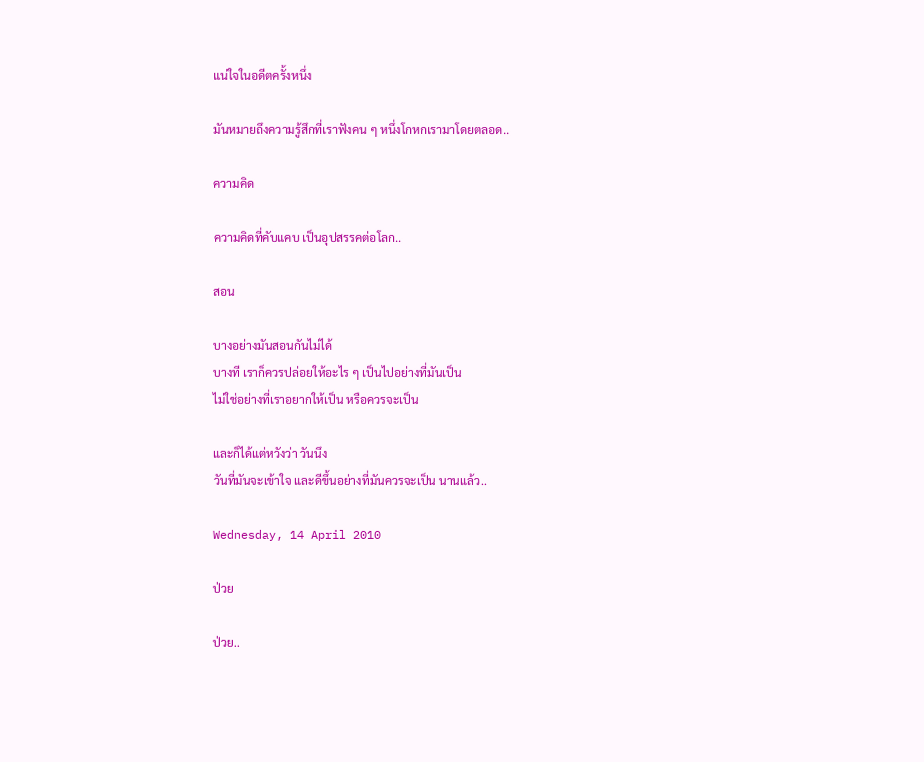แน่ใจในอดีตครั้งหนึ่ง

มันหมายถึงความรู้สึกที่เราฟังคน ๆ หนึ่งโกหกเรามาโดยตลอด..

ความคิด

ความคิดที่คับแคบ เป็นอุปสรรคต่อโลก..

สอน

บางอย่างมันสอนกันไม่ได้
บางที เราก็ควรปล่อยให้อะไร ๆ เป็นไปอย่างที่มันเป็น
ไม่ใช่อย่างที่เราอยากให้เป็น หรือควรจะเป็น

และก็ได้แต่หวังว่า วันนึง
วันที่มันจะเข้าใจ และดีขึ้นอย่างที่มันควรจะเป็น นานแล้ว..

Wednesday, 14 April 2010

ป่วย

ป่วย..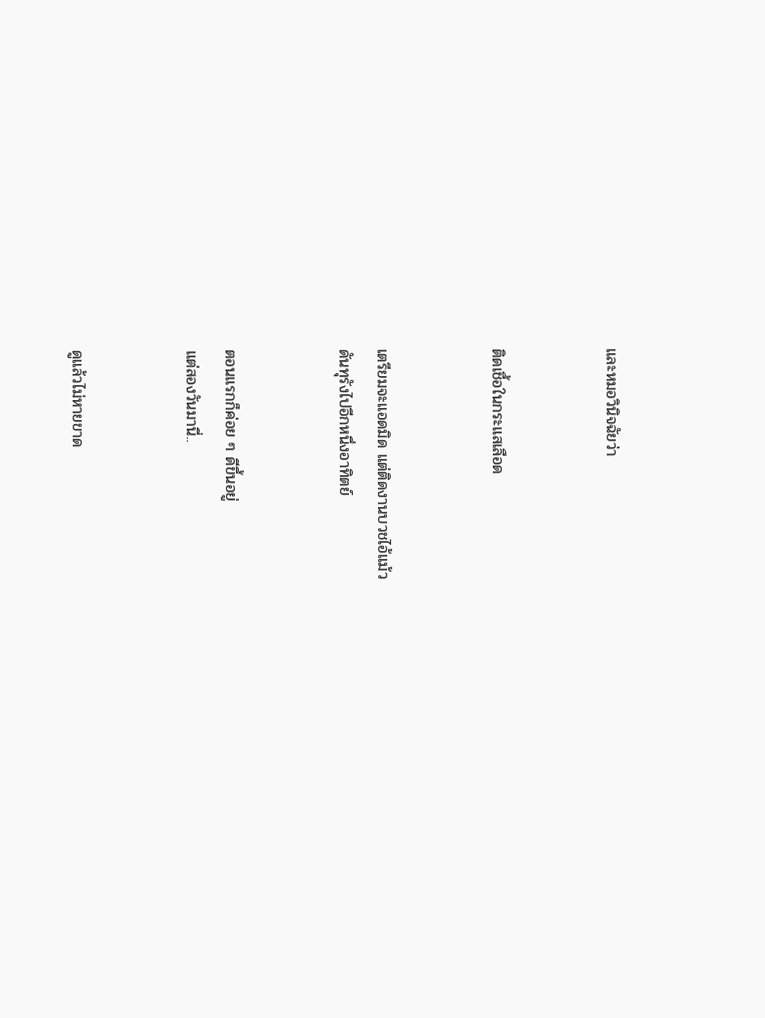และหมอวินิจฉัยว่า


ติดเชื้อในกระแสเลือด


เตรียมจะแอดมิด แต่ติดงานบวชไอ้แม้ว
ดันทุรังไปอีกหนึ่งอาทิตย์


ตอนแรกก็ค่อย ๆ ดีขึ้นอยู่
แต่สองวันมานี่..


ดูแล้วไม่หายขาด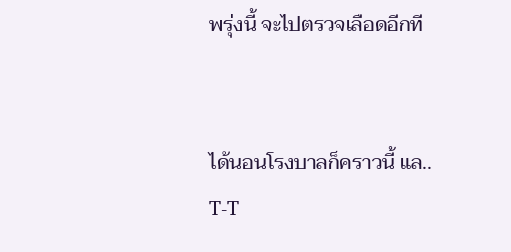พรุ่งนี้ จะไปตรวจเลือดอีกที


ได้นอนโรงบาลก็คราวนี้ แล.. T-T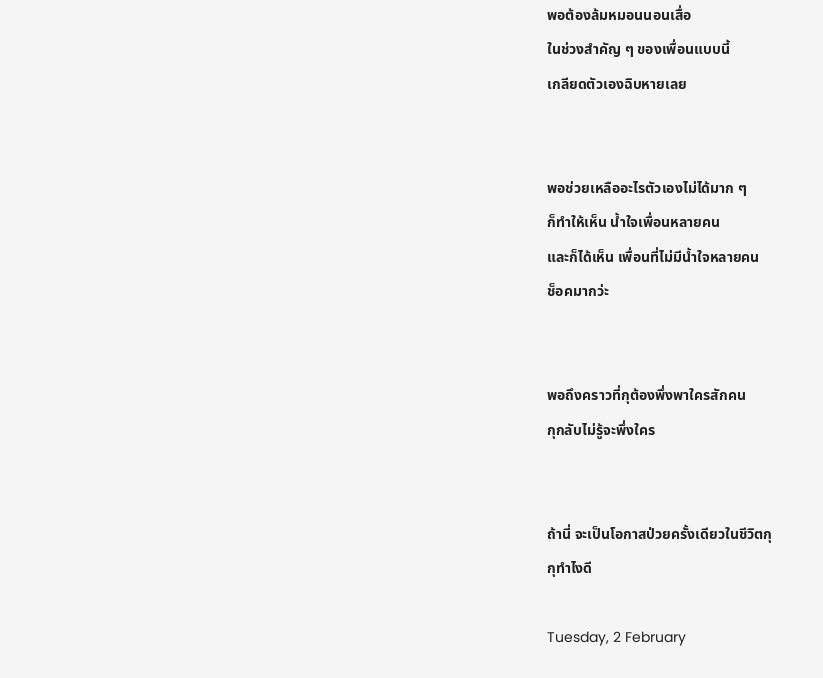พอต้องล้มหมอนนอนเสื่อ
ในช่วงสำคัญ ๆ ของเพื่อนแบบนี้
เกลียดตัวเองฉิบหายเลย


พอช่วยเหลืออะไรตัวเองไม่ได้มาก ๆ
ก็ทำให้เห็น น้ำใจเพื่อนหลายคน
และก็ได้เห็น เพื่อนที่ไม่มีน้ำใจหลายคน
ช็อคมากว่ะ


พอถึงคราวที่กุต้องพึ่งพาใครสักคน
กุกลับไม่รู้จะพึ่งใคร


ถ้านี่ จะเป็นโอกาสป่วยครั้งเดียวในชีวิตกุ
กุทำไงดี

Tuesday, 2 February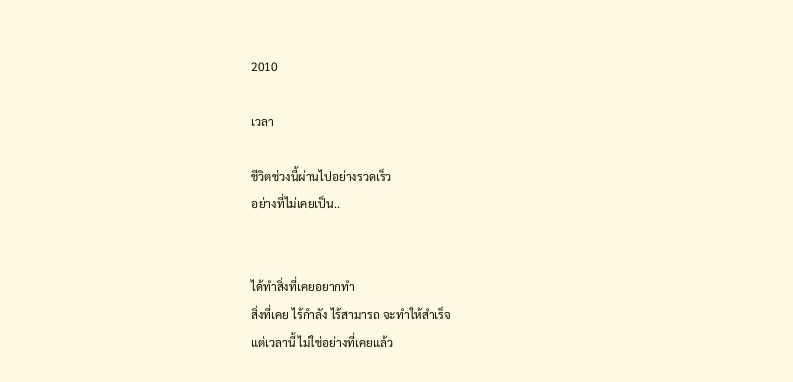2010

เวลา

ชีวิตช่วงนี้ผ่านไปอย่างรวดเร็ว
อย่างที่ไม่เคยเป็น..


ได้ทำสิ่งที่เคยอยากทำ
สิ่งที่เคย ไร้กำลัง ไร้สามารถ จะทำให้สำเร็จ
แต่เวลานี้ ไม่ใช่อย่างที่เคยแล้ว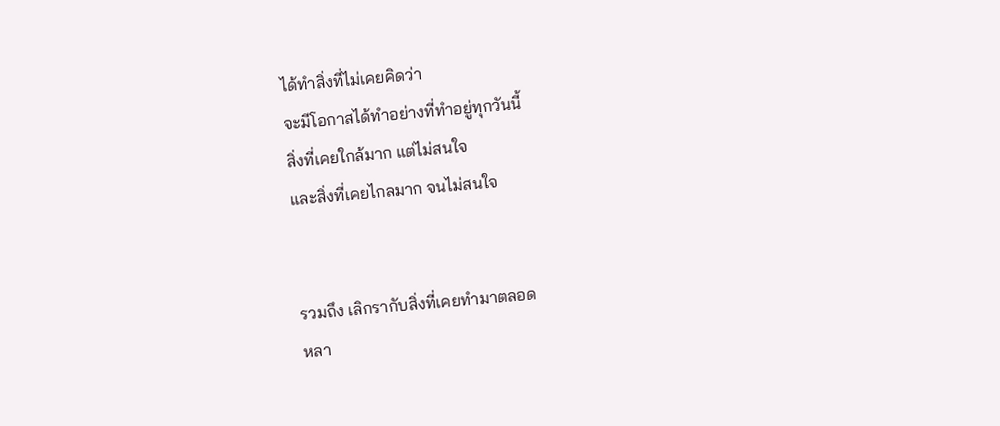ได้ทำสิ่งที่ไม่เคยคิดว่า
จะมีโอกาสได้ทำอย่างที่ทำอยู่ทุกวันนี้
สิ่งที่เคยใกล้มาก แต่ไม่สนใจ
และสิ่งที่เคยไกลมาก จนไม่สนใจ


รวมถึง เลิกรากับสิ่งที่เคยทำมาตลอด
หลา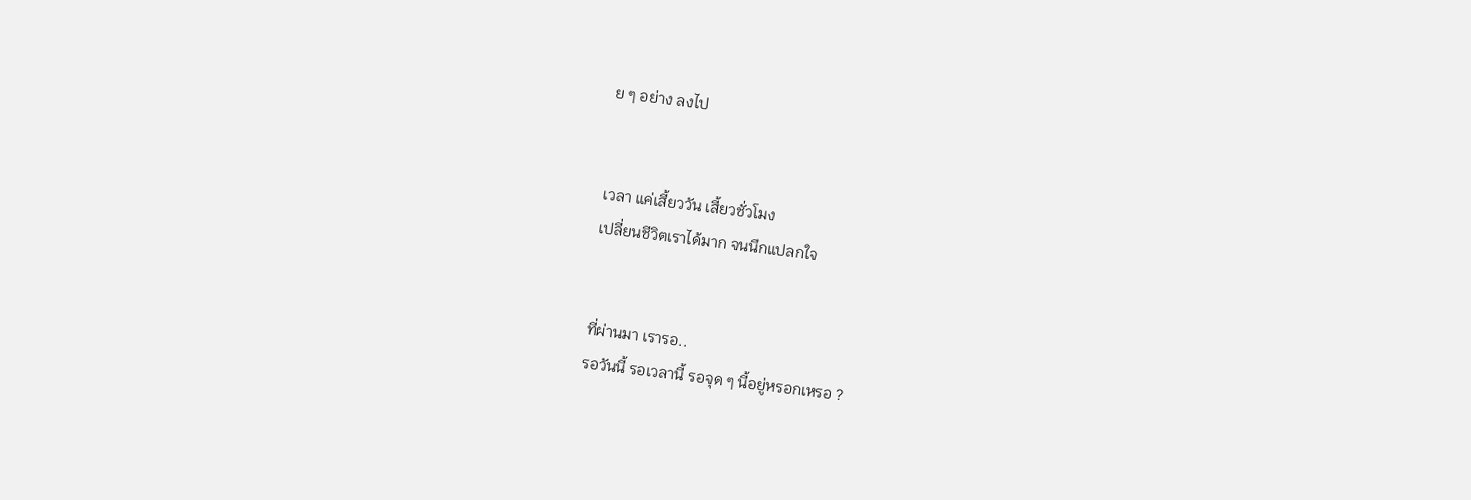ย ๆ อย่าง ลงไป


เวลา แค่เสี้ยววัน เสี้ยวชั่วโมง
เปลี่ยนชีวิตเราได้มาก จนนึกแปลกใจ


ที่ผ่านมา เรารอ..
รอวันนี้ รอเวลานี้ รอจุด ๆ นี้อยู่หรอกเหรอ ?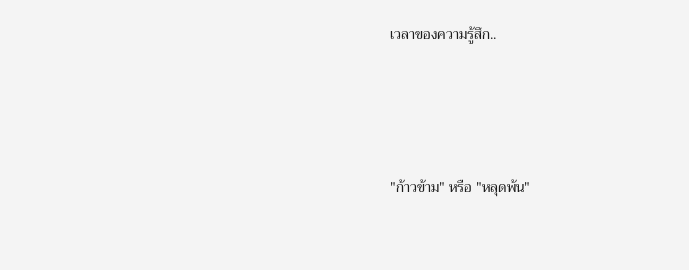เวลาของความรู้สึก..





"ก้าวข้าม" หรือ "หลุดพ้น"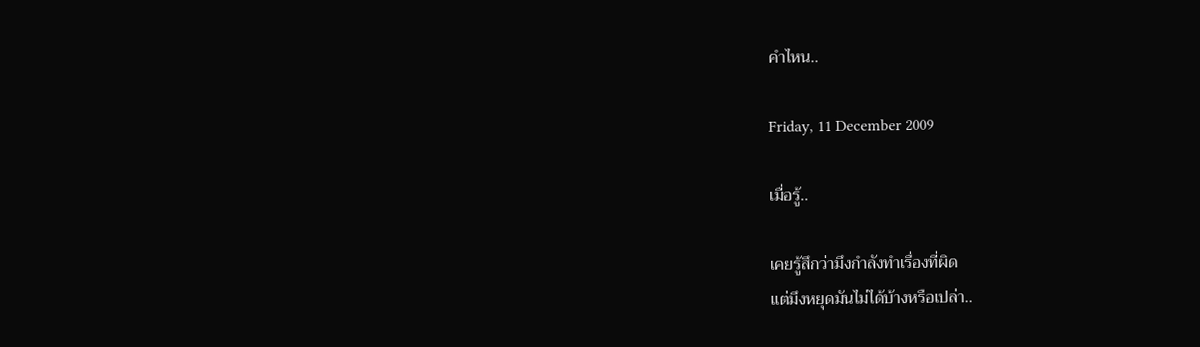คำไหน..

Friday, 11 December 2009

เมื่อรู้..

เคยรู้สึกว่ามึงกำลังทำเรื่องที่ผิด
แต่มึงหยุดมันไม่ได้บ้างหรือเปล่า..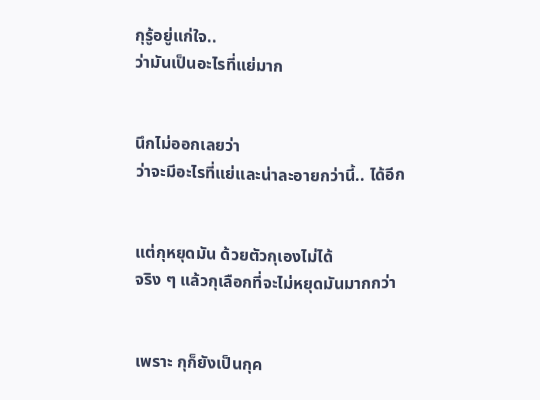กุรู้อยู่แก่ใจ..
ว่ามันเป็นอะไรที่แย่มาก


นึกไม่ออกเลยว่า
ว่าจะมีอะไรที่แย่และน่าละอายกว่านี้.. ได้อีก


แต่กุหยุดมัน ด้วยตัวกุเองไม่ได้
จริง ๆ แล้วกุเลือกที่จะไม่หยุดมันมากกว่า


เพราะ กุก็ยังเป็นกุค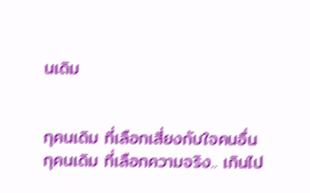นเดิม


กุคนเดิม ที่เลือกเสี่ยงกับใจคนอื่น
กุคนเดิม ที่เลือกความจริง.. เกินไป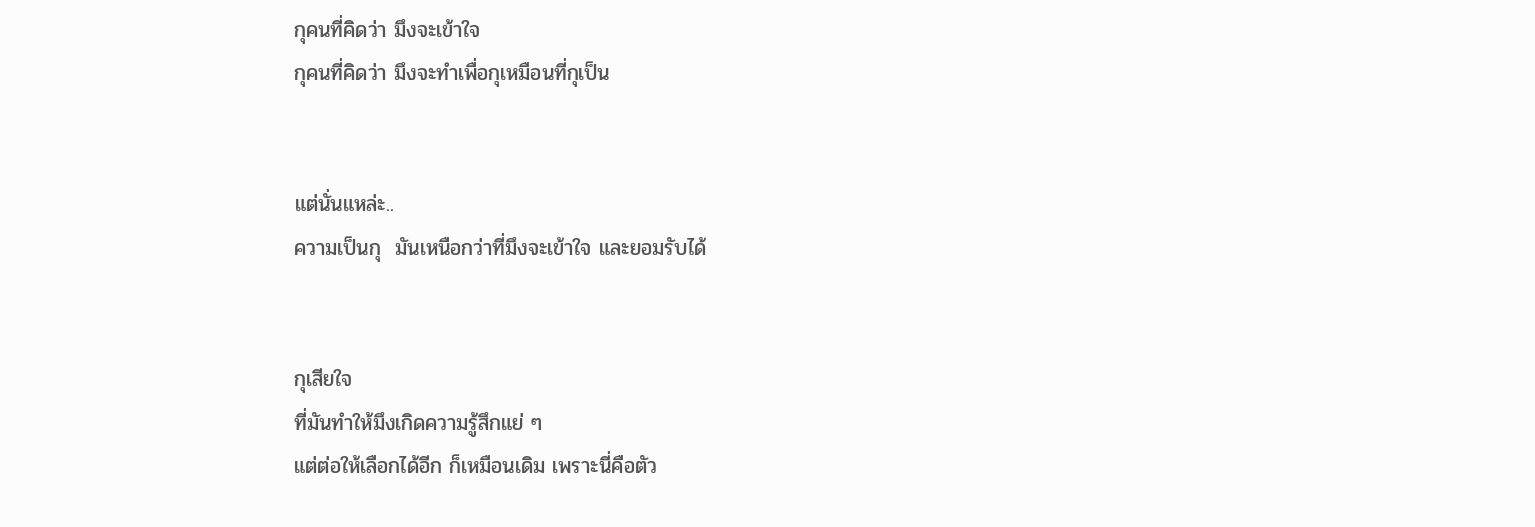กุคนที่คิดว่า มึงจะเข้าใจ
กุคนที่คิดว่า มึงจะทำเพื่อกุเหมือนที่กุเป็น


แต่นั่นแหล่ะ..
ความเป็นกุ  มันเหนือกว่าที่มึงจะเข้าใจ และยอมรับได้


กุเสียใจ
ที่มันทำให้มึงเกิดความรู้สึกแย่ ๆ
แต่ต่อให้เลือกได้อีก ก็เหมือนเดิม เพราะนี่คือตัว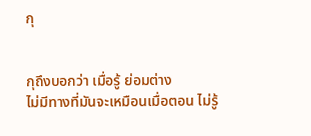กุ


กุถึงบอกว่า เมื่อรู้ ย่อมต่าง
ไม่มีทางที่มันจะเหมือนเมื่อตอน ไม่รู้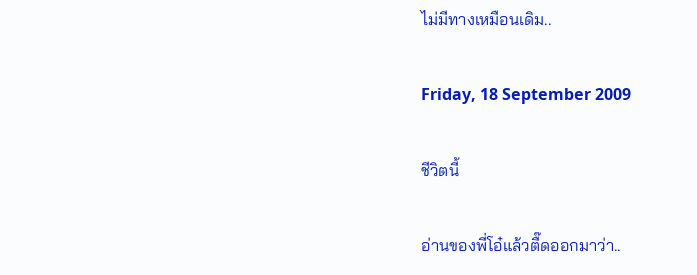ไม่มีทางเหมือนเดิม..

Friday, 18 September 2009

ชีวิตนี้

อ่านของพี่โอ๋แล้วตื๊ดออกมาว่า..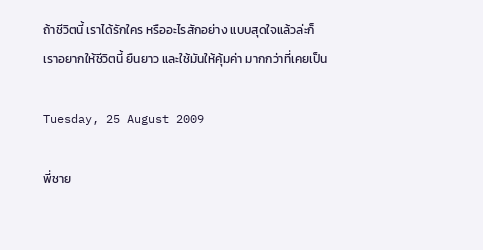ถ้าชีวิตนี้ เราได้รักใคร หรืออะไรสักอย่าง แบบสุดใจแล้วล่ะก็
เราอยากให้ชีวิตนี้ ยืนยาว และใช้มันให้คุ้มค่า มากกว่าที่เคยเป็น

Tuesday, 25 August 2009

พี่ชาย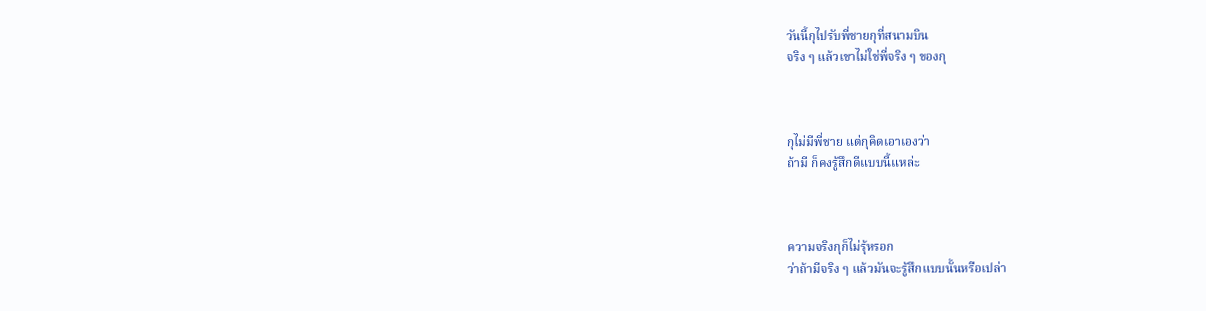วันนี้กุไปรับพี่ชายกุที่สนามบิน
จริง ๆ แล้วเขาไม่ใช่พี่จริง ๆ ของกุ



กุไม่มีพี่ชาย แต่กุคิดเอาเองว่า
ถ้ามี ก็คงรู้สึกดีแบบนี้แหล่ะ



ความจริงกุก็ไม่รุ้หรอก
ว่าถ้ามีจริง ๆ แล้วมันจะรู้สึกแบบนั้นหรือเปล่า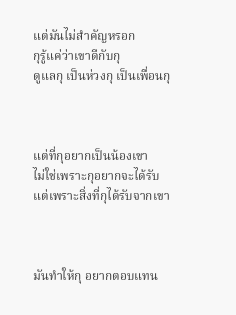แต่มันไม่สำคัญหรอก
กุรู้แค่ว่าเขาดีกับกุ
ดูแลกุ เป็นห่วงกุ เป็นเพื่อนกุ



แต่ที่กุอยากเป็นน้องเขา
ไม่ใช่เพราะกุอยากจะได้รับ
แต่เพราะสิ่งที่กุได้รับจากเขา



มันทำให้กุ อยากตอบแทน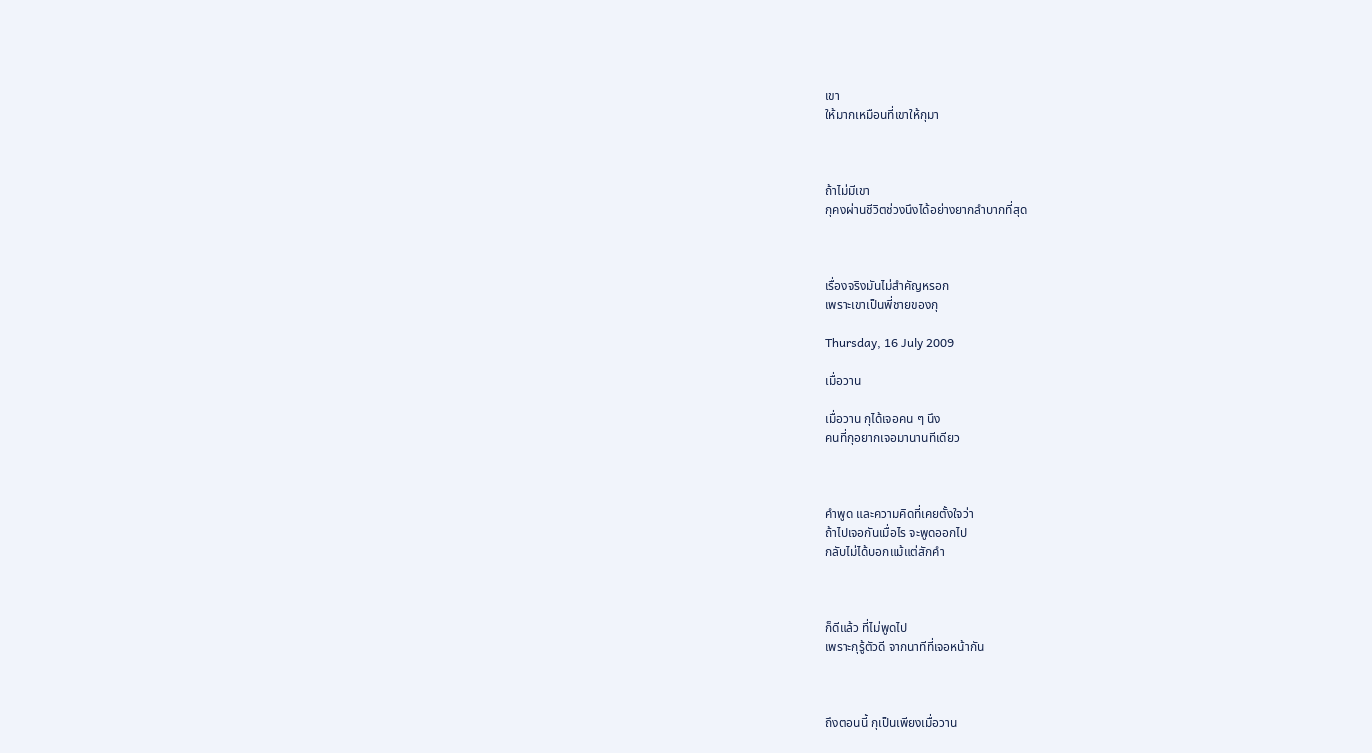เขา
ให้มากเหมือนที่เขาให้กุมา



ถ้าไม่มีเขา
กุคงผ่านชีวิตช่วงนึงได้อย่างยากลำบากที่สุด



เรื่องจริงมันไม่สำคัญหรอก
เพราะเขาเป็นพี่ชายของกุ

Thursday, 16 July 2009

เมื่อวาน

เมื่อวาน กุได้เจอคน ๆ นึง
คนที่กุอยากเจอมานานทีเดียว



คำพูด และความคิดที่เคยตั้งใจว่า
ถ้าไปเจอกันเมื่อไร จะพูดออกไป
กลับไม่ได้บอกแม้แต่สักคำ



ก็ดีแล้ว ที่ไม่พูดไป
เพราะกุรู้ตัวดี จากนาทีที่เจอหน้ากัน



ถึงตอนนี้ กุเป็นเพียงเมื่อวาน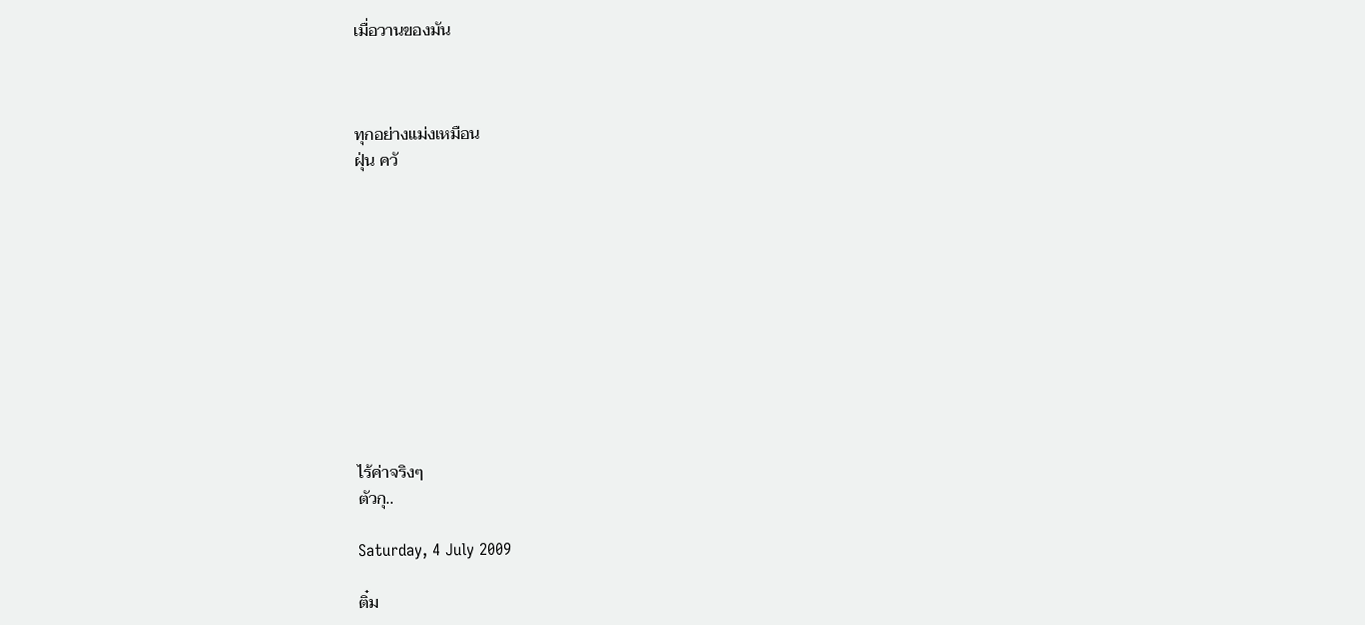เมื่อวานของมัน



ทุกอย่างแม่งเหมือน
ฝุ่น ควั











ไร้ค่าจริงๆ
ตัวกุ..

Saturday, 4 July 2009

ติ๋ม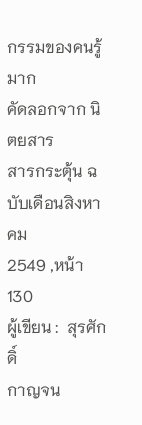กรรมของคนรู้มาก
คัดลอกจาก นิตยสาร
สารกระตุ้น ฉบับเดือนสิงหาคม
2549 ,หน้า 130
ผู้เขียน :  สุรศักดิ์
กาญจน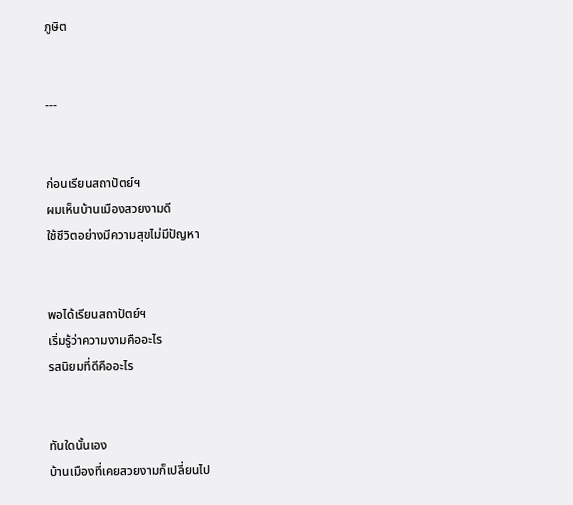ภูษิต


---


ก่อนเรียนสถาปัตย์ฯ
ผมเห็นบ้านเมืองสวยงามดี
ใช้ชีวิตอย่างมีความสุขไม่มีปัญหา


พอได้เรียนสถาปัตย์ฯ
เริ่มรู้ว่าความงามคืออะไร
รสนิยมที่ดีคืออะไร


ทันใดนั้นเอง
บ้านเมืองที่เคยสวยงามก็เปลี่ยนไป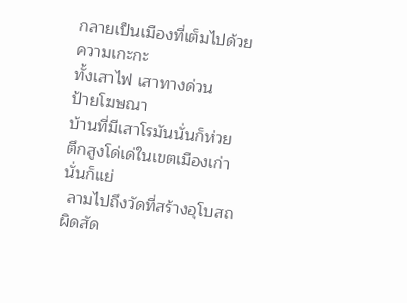กลายเป็นเมืองที่เต็มไปด้วยความเกะกะ
ทั้งเสาไฟ เสาทางด่วน
ป้ายโฆษณา
บ้านที่มีเสาโรมันนั่นก็ห่วย
ตึกสูงโด่เด่ในเขตเมืองเก่านั่นก็แย่
 ลามไปถึงวัดที่สร้างอุโบสถ
ผิดสัด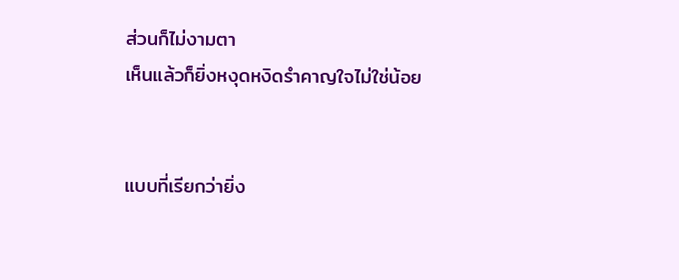ส่วนก็ไม่งามตา
เห็นแล้วก็ยิ่งหงุดหงิดรำคาญใจไม่ใช่น้อย


แบบที่เรียกว่ายิ่ง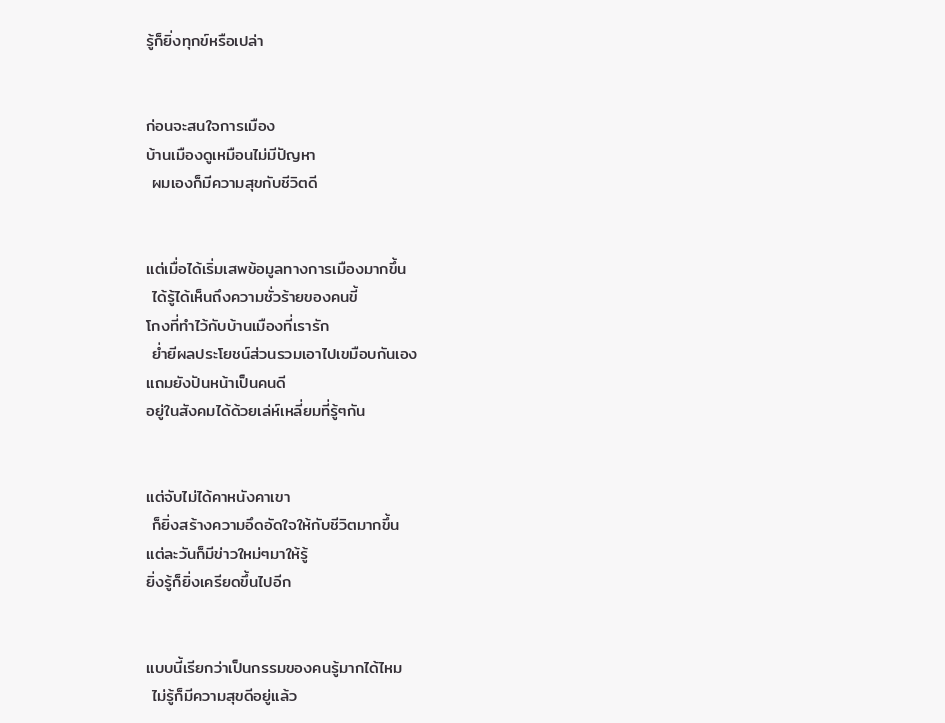รู้ก็ยิ่งทุกข์หรือเปล่า


ก่อนจะสนใจการเมือง
บ้านเมืองดูเหมือนไม่มีปัญหา
 ผมเองก็มีความสุขกับชีวิตดี


แต่เมื่อได้เริ่มเสพข้อมูลทางการเมืองมากขึ้น
 ได้รู้ได้เห็นถึงความชั่วร้ายของคนขี้
โกงที่ทำไว้กับบ้านเมืองที่เรารัก
 ย่ำยีผลประโยชน์ส่วนรวมเอาไปเขมือบกันเอง
แถมยังปันหน้าเป็นคนดี
อยู่ในสังคมได้ด้วยเล่ห์เหลี่ยมที่รู้ๆกัน


แต่จับไม่ได้คาหนังคาเขา
 ก็ยิ่งสร้างความอึดอัดใจให้กับชีวิตมากขึ้น
แต่ละวันก็มีข่าวใหม่ๆมาให้รู้
ยิ่งรู้ก็ยิ่งเครียดขึ้นไปอีก


แบบนี้เรียกว่าเป็นกรรมของคนรู้มากได้ไหม
 ไม่รู้ก็มีความสุขดีอยู่แล้ว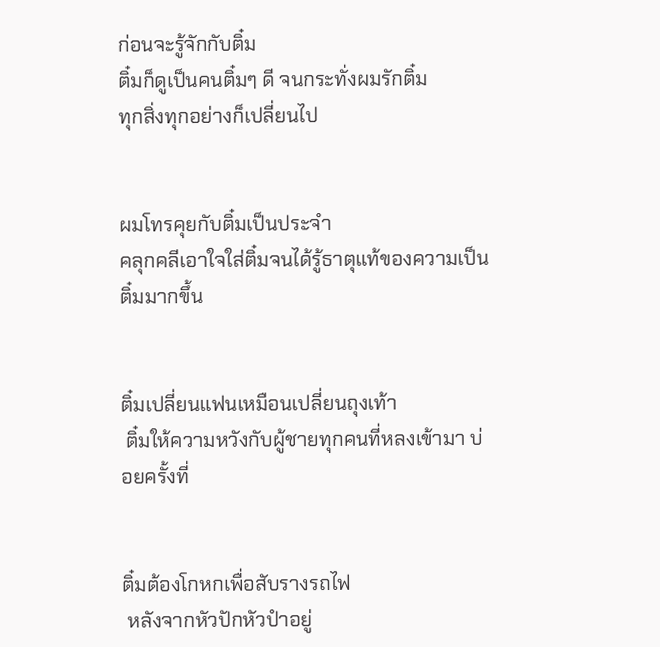ก่อนจะรู้จักกับติ๋ม
ติ๋มก็ดูเป็นคนติ๋มๆ ดี จนกระทั่งผมรักติ๋ม
ทุกสิ่งทุกอย่างก็เปลี่ยนไป


ผมโทรคุยกับติ๋มเป็นประจำ
คลุกคลีเอาใจใส่ติ๋มจนได้รู้ธาตุแท้ของความเป็นติ๋มมากขึ้น


ติ๋มเปลี่ยนแฟนเหมือนเปลี่ยนถุงเท้า
 ติ๋มให้ความหวังกับผู้ชายทุกคนที่หลงเข้ามา บ่อยครั้งที่


ติ๋มต้องโกหกเพื่อสับรางรถไฟ
 หลังจากหัวปักหัวปำอยู่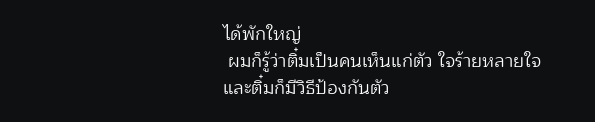ได้พักใหญ่
 ผมก็รู้ว่าติ๋มเป็นคนเห็นแก่ตัว ใจร้ายหลายใจ
และติ๋มก็มีวิธีป้องกันตัว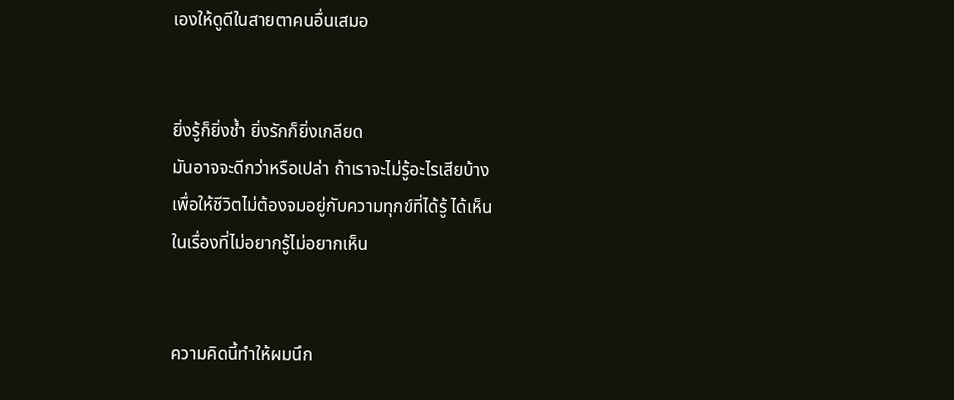เองให้ดูดีในสายตาคนอื่นเสมอ


ยิ่งรู้ก็ยิ่งช้ำ ยิ่งรักก็ยิ่งเกลียด
มันอาจจะดีกว่าหรือเปล่า ถ้าเราจะไม่รู้อะไรเสียบ้าง
เพื่อให้ชีวิตไม่ต้องจมอยู่กับความทุกข์ที่ได้รู้ ได้เห็น
ในเรื่องที่ไม่อยากรู้ไม่อยากเห็น


ความคิดนี้ทำให้ผมนึก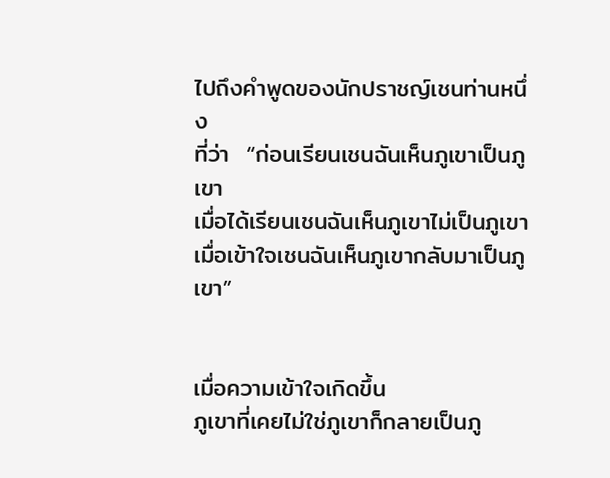ไปถึงคำพูดของนักปราชญ์เชนท่านหนึ่ง
ที่ว่า  “ก่อนเรียนเชนฉันเห็นภูเขาเป็นภูเขา
เมื่อได้เรียนเชนฉันเห็นภูเขาไม่เป็นภูเขา
เมื่อเข้าใจเชนฉันเห็นภูเขากลับมาเป็นภูเขา”


เมื่อความเข้าใจเกิดขึ้น
ภูเขาที่เคยไม่ใช่ภูเขาก็กลายเป็นภู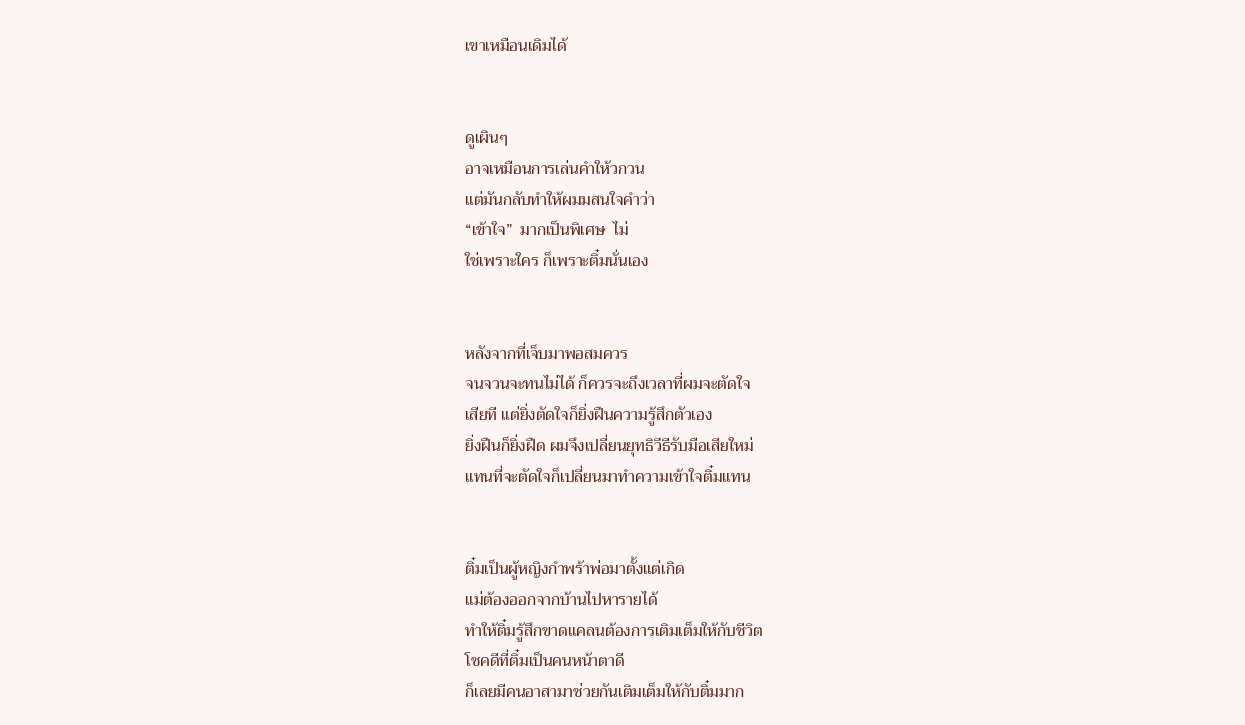เขาเหมือนเดิมได้


ดูเผินๆ
อาจเหมือนการเล่นคำให้วกวน
แต่มันกลับทำให้ผมมสนใจคำว่า
“เข้าใจ”  มากเป็นพิเศษ  ไม่
ใช่เพราะใคร ก็เพราะติ๋มนั่นเอง


หลังจากที่เจ็บมาพอสมควร
จนจวนจะทนไม่ได้ ก็ควรจะถึงเวลาที่ผมจะตัดใจ
เสียที แต่ยิ่งตัดใจก็ยิ่งฝืนความรู้สึกตัวเอง
ยิ่งฝืนก็ยิ่งฝืด ผมจึงเปลี่ยนยุทธิวีธีรับมือเสียใหม่
แทนที่จะตัดใจก็เปลี่ยนมาทำความเข้าใจติ๋มแทน


ติ๋มเป็นผู้หญิงกำพร้าพ่อมาตั้งแต่เกิด
แม่ต้องออกจากบ้านไปหารายได้
ทำให้ติ๋มรู้สึกขาดแคลนต้องการเติมเต็มให้กับชีวิต
โชคดีที่ติ๋มเป็นคนหน้าตาดี
ก็เลยมีคนอาสามาช่วยกันเติมเต็มให้กับติ๋มมาก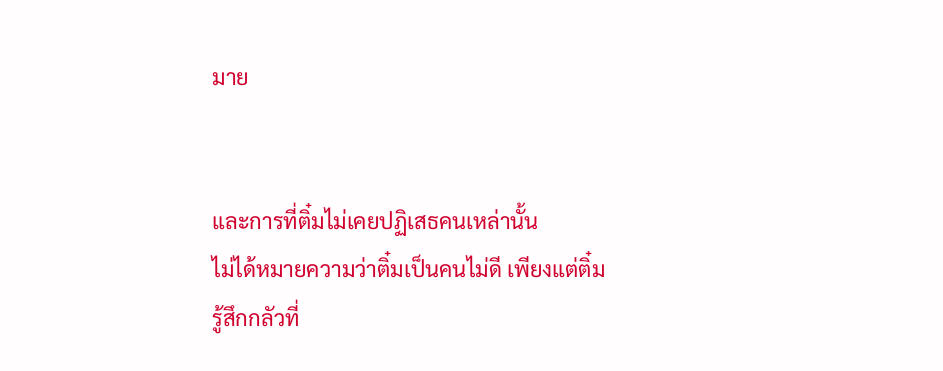มาย


และการที่ติ๋มไม่เคยปฏิเสธคนเหล่านั้น
ไม่ได้หมายความว่าติ๋มเป็นคนไม่ดี เพียงแต่ติ๋มรู้สึกกลัวที่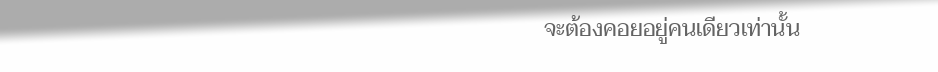จะต้องคอยอยู่คนเดียวเท่านั้น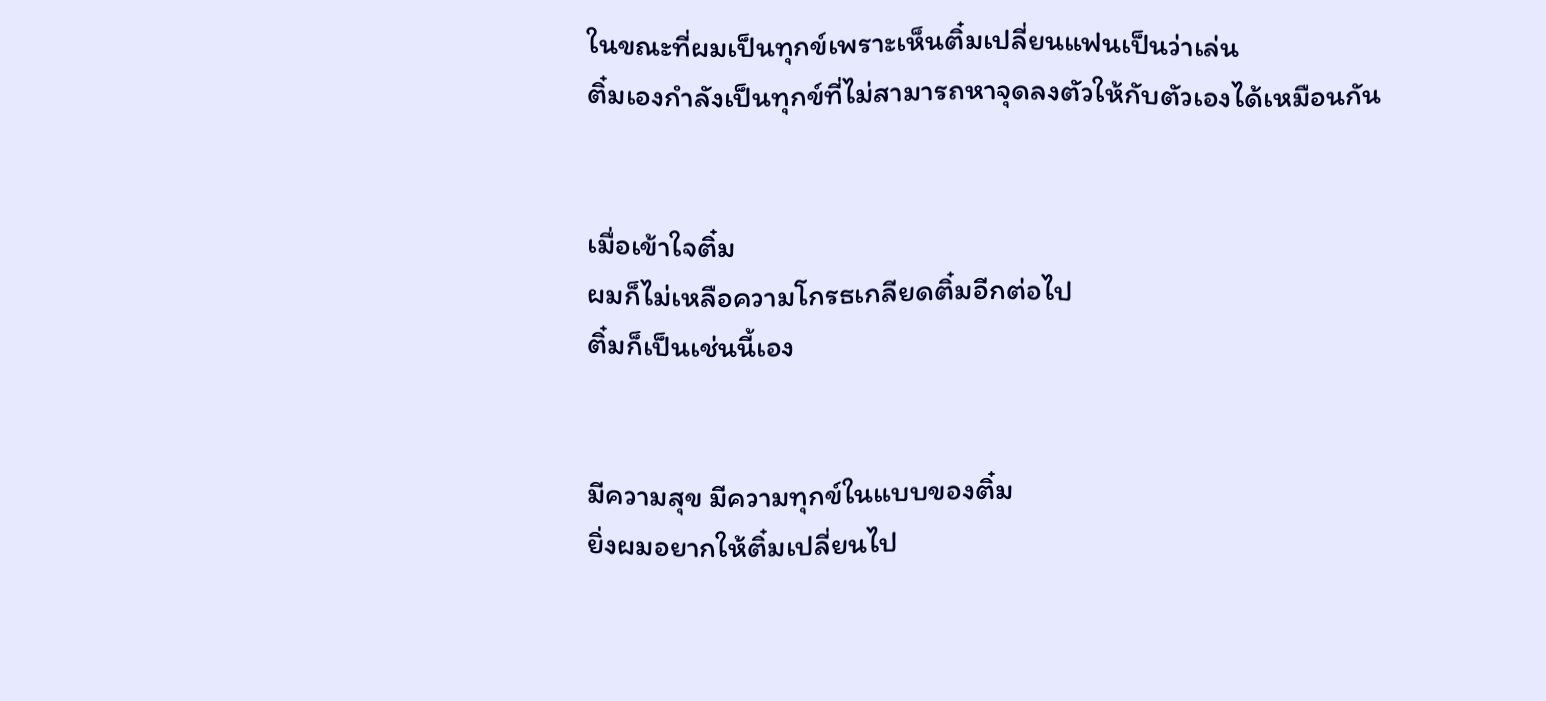ในขณะที่ผมเป็นทุกข์เพราะเห็นติ๋มเปลี่ยนแฟนเป็นว่าเล่น
ติ๋มเองกำลังเป็นทุกข์ที่ไม่สามารถหาจุดลงตัวให้กับตัวเองได้เหมือนกัน


เมื่อเข้าใจติ๋ม
ผมก็ไม่เหลือความโกรธเกลียดติ๋มอีกต่อไป
ติ๋มก็เป็นเช่นนี้เอง


มีความสุข มีความทุกข์ในแบบของติ๋ม
ยิ่งผมอยากให้ติ๋มเปลี่ยนไป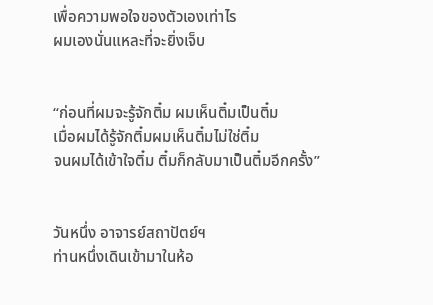เพื่อความพอใจของตัวเองเท่าไร
ผมเองนั่นแหละที่จะยิ่งเจ็บ


“ก่อนที่ผมจะรู้จักติ๋ม ผมเห็นติ๋มเป็นติ๋ม
เมื่อผมได้รู้จักติ๋มผมเห็นติ๋มไม่ใช่ติ๋ม
จนผมได้เข้าใจติ๋ม ติ๋มก็กลับมาเป็นติ๋มอีกครั้ง”


วันหนึ่ง อาจารย์สถาปัตย์ฯ
ท่านหนึ่งเดินเข้ามาในห้อ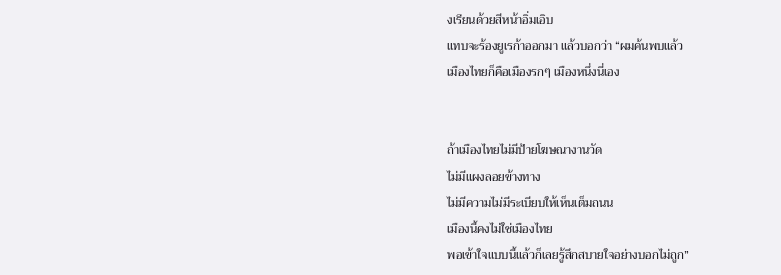งเรียนด้วยสีหน้าอิ่มเอิบ
แทบจะร้องยูเรก้าออกมา แล้วบอกว่า “ผมค้นพบแล้ว
เมืองไทยก็คือเมืองรกๆ เมืองหนึ่งนี่เอง


ถ้าเมืองไทยไม่มีป้ายโฆษณางานวัด
ไม่มีแผงลอยข้างทาง
ไม่มีความไม่มีระเบียบให้เห็นเต็มถนน
เมืองนี้คงไม่ใช่เมืองไทย
พอเข้าใจแบบนี้แล้วก็เลยรู้สึกสบายใจอย่างบอกไม่ถูก”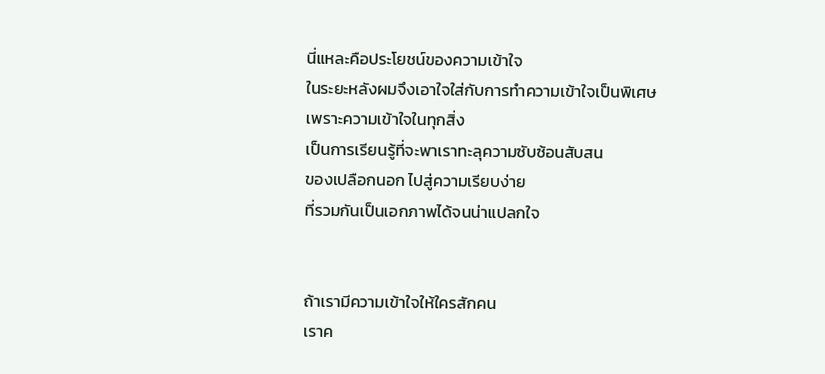นี่แหละคือประโยชน์ของความเข้าใจ
ในระยะหลังผมจึงเอาใจใส่กับการทำความเข้าใจเป็นพิเศษ
เพราะความเข้าใจในทุกสิ่ง
เป็นการเรียนรู้ที่จะพาเราทะลุความซับซ้อนสับสน
ของเปลือกนอก ไปสู่ความเรียบง่าย
ที่รวมกันเป็นเอกภาพได้จนน่าแปลกใจ


ถ้าเรามีความเข้าใจให้ใครสักคน
เราค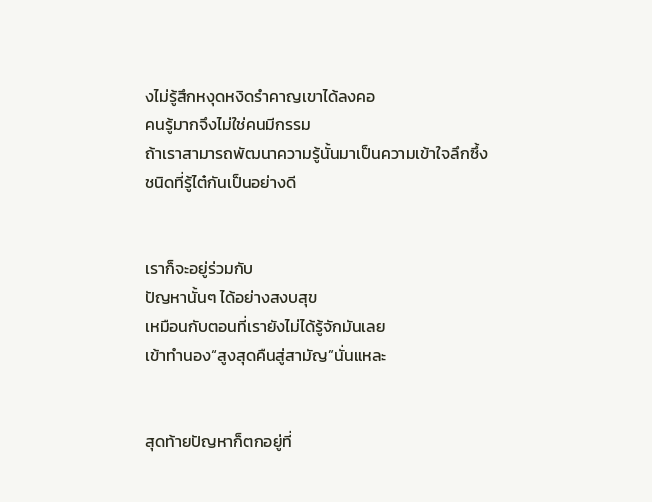งไม่รู้สึกหงุดหงิดรำคาญเขาได้ลงคอ
คนรู้มากจึงไม่ใช่คนมีกรรม
ถ้าเราสามารถพัฒนาความรู้นั้นมาเป็นความเข้าใจลึกซึ้ง
ชนิดที่รู้ไต๋กันเป็นอย่างดี


เราก็จะอยู่ร่วมกับ
ปัญหานั้นๆ ได้อย่างสงบสุข
เหมือนกับตอนที่เรายังไม่ได้รู้จักมันเลย
เข้าทำนอง“สูงสุดคืนสู่สามัญ”นั่นแหละ


สุดท้ายปัญหาก็ตกอยู่ที่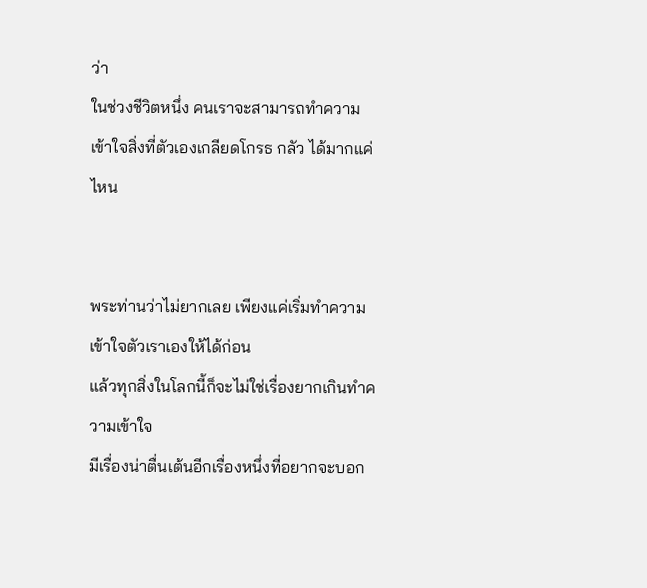ว่า
ในช่วงชีวิตหนึ่ง คนเราจะสามารถทำความ
เข้าใจสิ่งที่ตัวเองเกลียดโกรธ กลัว ได้มากแค่ไหน


พระท่านว่าไม่ยากเลย เพียงแค่เริ่มทำความ
เข้าใจตัวเราเองให้ได้ก่อน
แล้วทุกสิ่งในโลกนี้ก็จะไม่ใช่เรื่องยากเกินทำความเข้าใจ
มีเรื่องน่าตื่นเต้นอีกเรื่องหนึ่งที่อยากจะบอก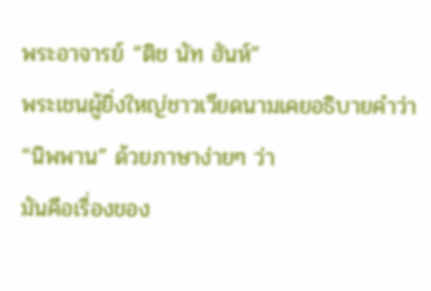พระอาจารย์ “ติช นัท ฮันห์”
พระเชนผู้ยิ่งใหญ่ชาวเวียดนามเคยอธิบายคำว่า
“นิพพาน” ด้วยภาษาง่ายๆ ว่า
มันคือเรื่องของ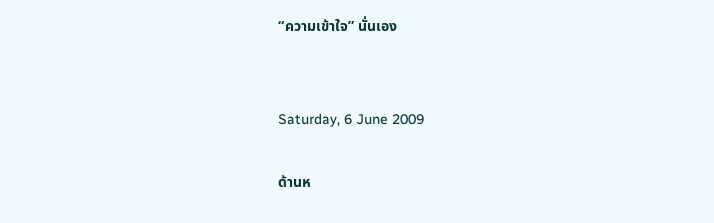“ความเข้าใจ” นั่นเอง


Saturday, 6 June 2009

ด้านห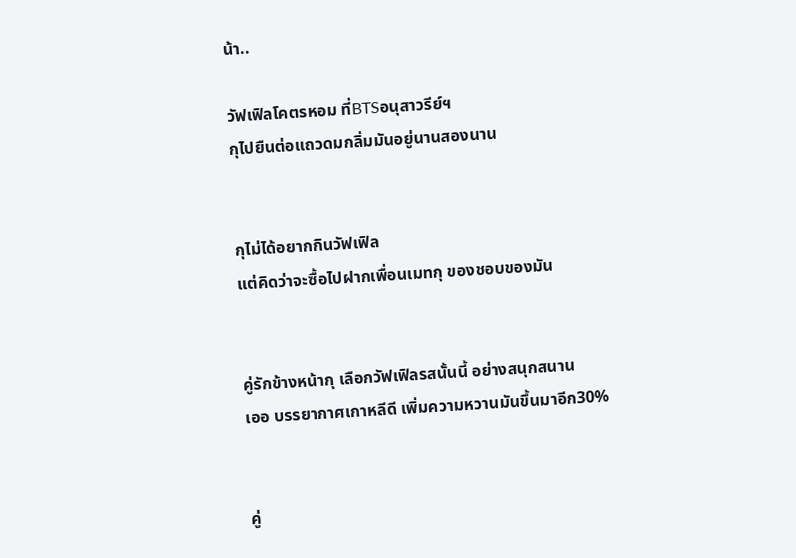น้า..

วัฟเฟิลโคตรหอม ที่BTSอนุสาวรีย์ฯ
กุไปยืนต่อแถวดมกลิ่มมันอยู่นานสองนาน


กุไม่ได้อยากกินวัฟเฟิล
แต่คิดว่าจะซื้อไปฝากเพื่อนเมทกุ ของชอบของมัน


คู่รักข้างหน้ากุ เลือกวัฟเฟิลรสนั้นนี้ อย่างสนุกสนาน
เออ บรรยากาศเกาหลีดี เพิ่มความหวานมันขึ้นมาอีก30%


คู่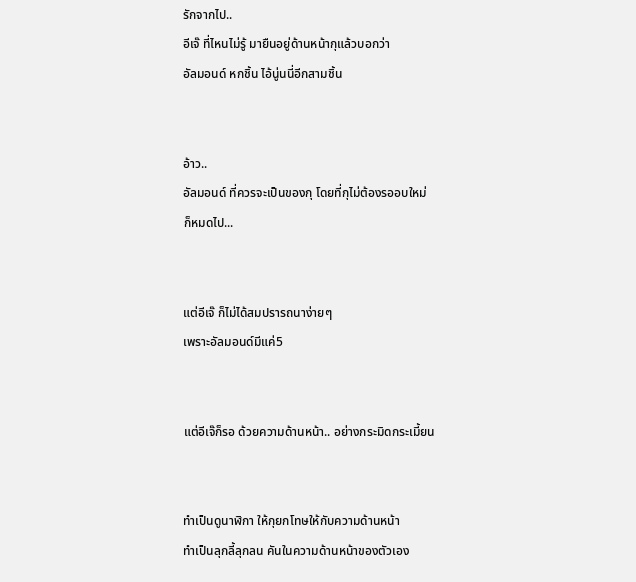รักจากไป..
อีเจ๊ ที่ไหนไม่รู้ มายืนอยู่ด้านหน้ากุแล้วบอกว่า
อัลมอนด์ หกชิ้น ไอ้นู่นนี่อีกสามชิ้น


อ้าว..
อัลมอนด์ ที่ควรจะเป็นของกุ โดยที่กุไม่ต้องรออบใหม่
ก็หมดไป...


แต่อีเจ๊ ก็ไม่ได้สมปรารถนาง่ายๆ
เพราะอัลมอนด์มีแค่5


แต่อีเจ๊ก็รอ ด้วยความด้านหน้า.. อย่างกระมิดกระเมี้ยน


ทำเป็นดูนาฬิกา ให้กุยกโทษให้กับความด้านหน้า
ทำเป็นลุกลี้ลุกลน คันในความด้านหน้าของตัวเอง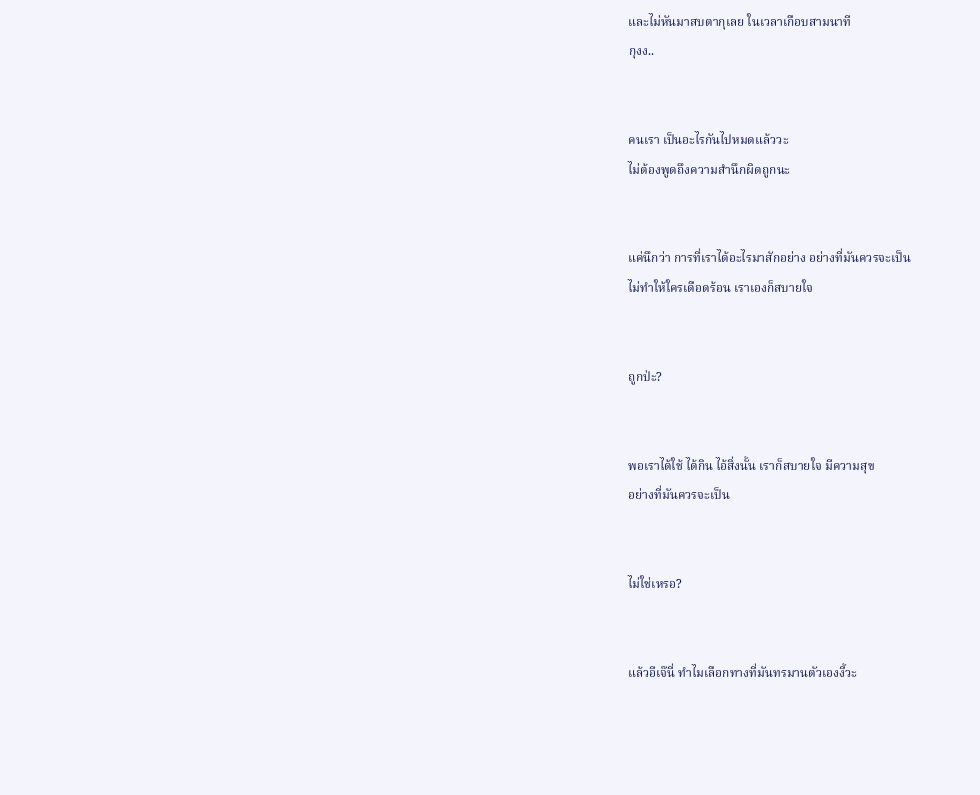และไม่หันมาสบตากุเลย ในเวลาเกือบสามนาที
กุงง..


คนเรา เป็นอะไรกันไปหมดแล้ววะ
ไม่ต้องพูดถึงความสำนึกผิดถูกนะ


แค่นึกว่า การที่เราได้อะไรมาสักอย่าง อย่างที่มันควรจะเป็น
ไม่ทำให้ใครเดือดร้อน เราเองก็สบายใจ


ถูกป่ะ?


พอเราได้ใช้ ได้กิน ไอ้สิ่งนั้น เราก็สบายใจ มีความสุข
อย่างที่มันควรจะเป็น


ไม่ใช่เหรอ?


แล้วอีเจ๊นี่ ทำไมเลือกทางที่มันทรมานตัวเองงี้วะ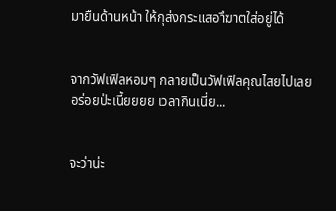มายืนด้านหน้า ให้กุส่งกระแสอาึฆาตใส่อยู่ได้


จากวัฟเฟิลหอมๆ กลายเป็นวัฟเฟิลคุณไสยไปเลย
อร่อยป่ะเนี้ยยยย เวลากินเนี่ย...


จะว่าน่ะ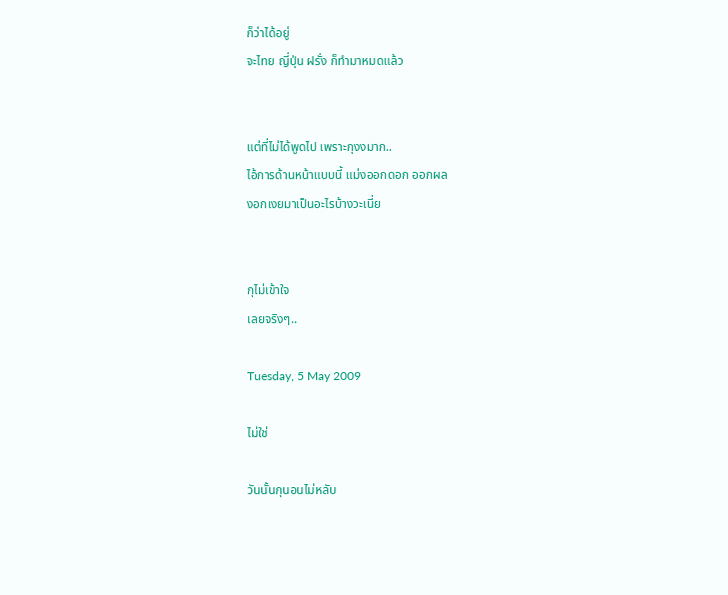ก็ว่าได้อยู่
จะไทย ญี่ปุ่น ฝรั่ง ก็ทำมาหมดแล้ว


แต่ที่ไม่ได้พูดไป เพราะกุงงมาก..
ไอ้การด้านหน้าแบบนี้ แม่งออกดอก ออกผล
งอกเงยมาเป็นอะไรบ้างวะเนี่ย


กุไม่เข้าใจ
เลยจริงๆ..

Tuesday, 5 May 2009

ไม่ใช่

วันนั้นกุนอนไม่หลับ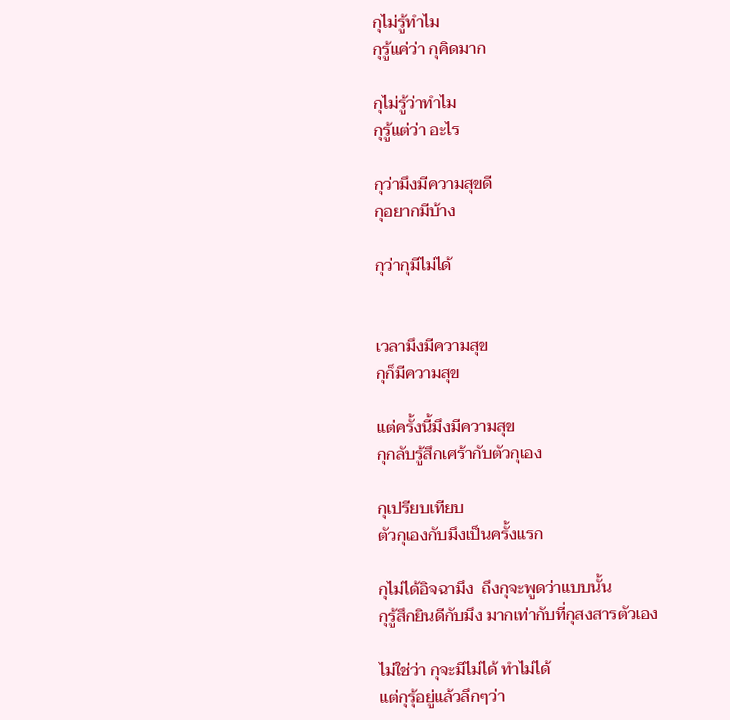กุไม่รู้ทำไม
กุรู้แค่ว่า กุคิดมาก

กุไม่รู้ว่าทำไม
กุรู้แต่ว่า อะไร

กุว่ามึงมีความสุขดี
กุอยากมีบ้าง

กุว่ากุมีไม่ได้


เวลามึงมีความสุข
กุก็มีความสุข

แต่ครั้งนี้มึงมีความสุข
กุกลับรู้สึกเศร้ากับตัวกุเอง

กุเปรียบเทียบ
ตัวกุเองกับมึงเป็นครั้งแรก

กุไม่ได้อิจฉามึง  ถึงกุจะพูดว่าแบบนั้น
กุรู้สึกยินดีกับมึง มากเท่ากับที่กุสงสารตัวเอง

ไม่ใช่ว่า กุจะมีไม่ได้ ทำไม่ได้
แต่กุรุ้อยู่แล้วลึกๆว่า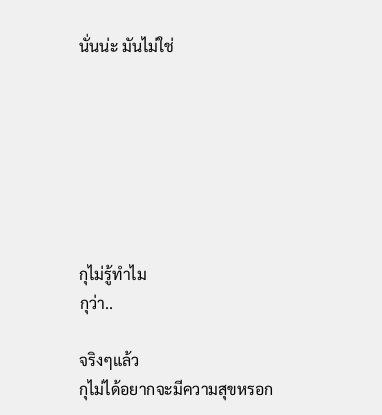นั่นน่ะ มันไม่ใช่







กุไม่รู้ทำไม
กุว่า..

จริงๆแล้ว
กุไม่ได้อยากจะมีความสุขหรอก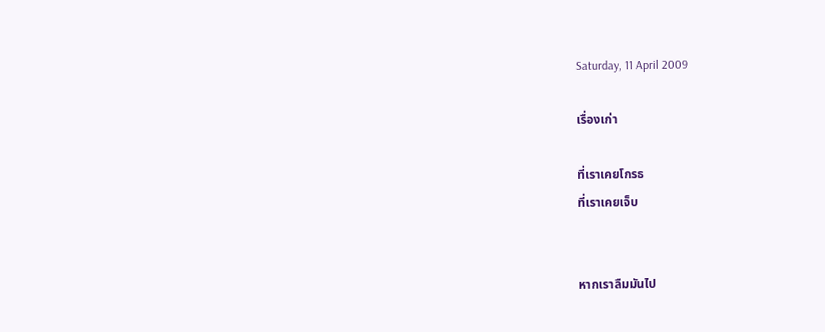Saturday, 11 April 2009

เรื่องเก่า

ที่เราเคยโกรธ
ที่เราเคยเจ็บ


หากเราลืมมันไป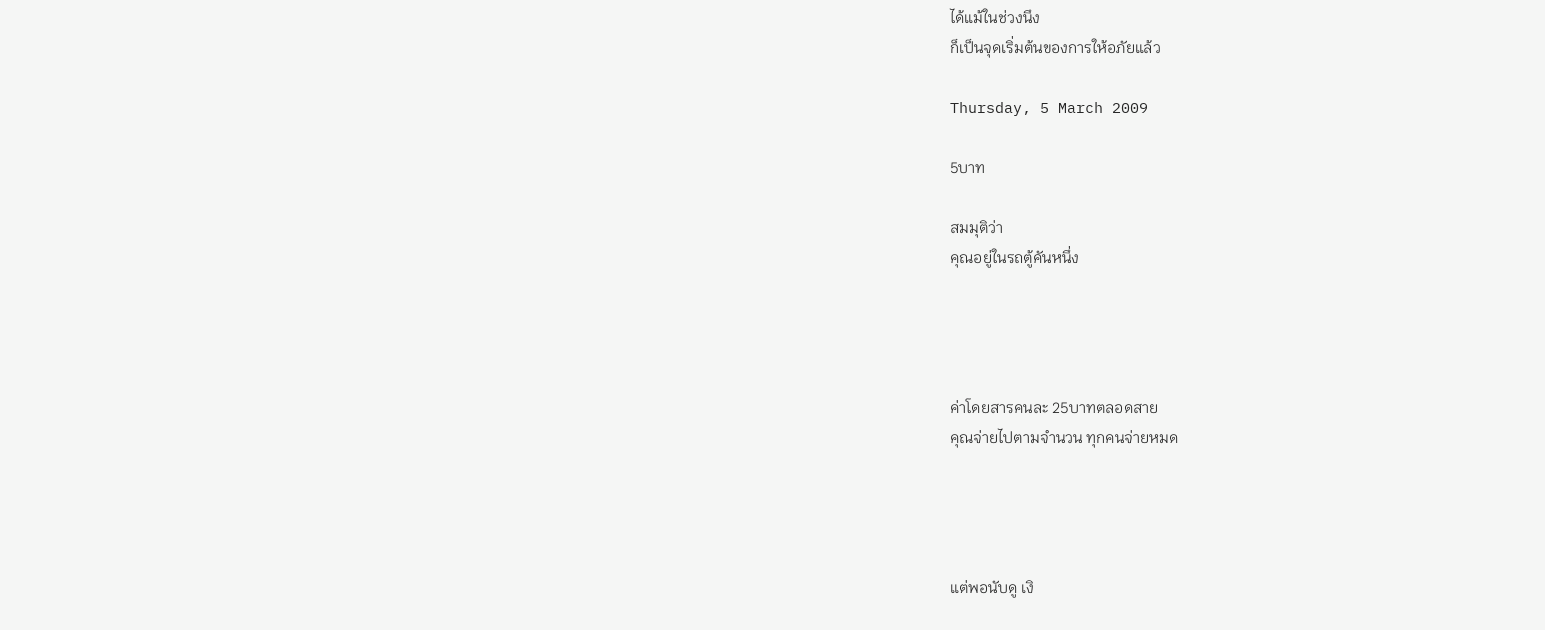ได้แม้ในช่วงนึง
ก็เป็นจุดเริ่มต้นของการให้อภัยแล้ว

Thursday, 5 March 2009

5บาท

สมมุติว่า
คุณอยู่ในรถตู้คันหนึ่ง




ค่าโดยสารคนละ 25บาทตลอดสาย
คุณจ่ายไปตามจำนวน ทุกคนจ่ายหมด




แต่พอนับดู เงิ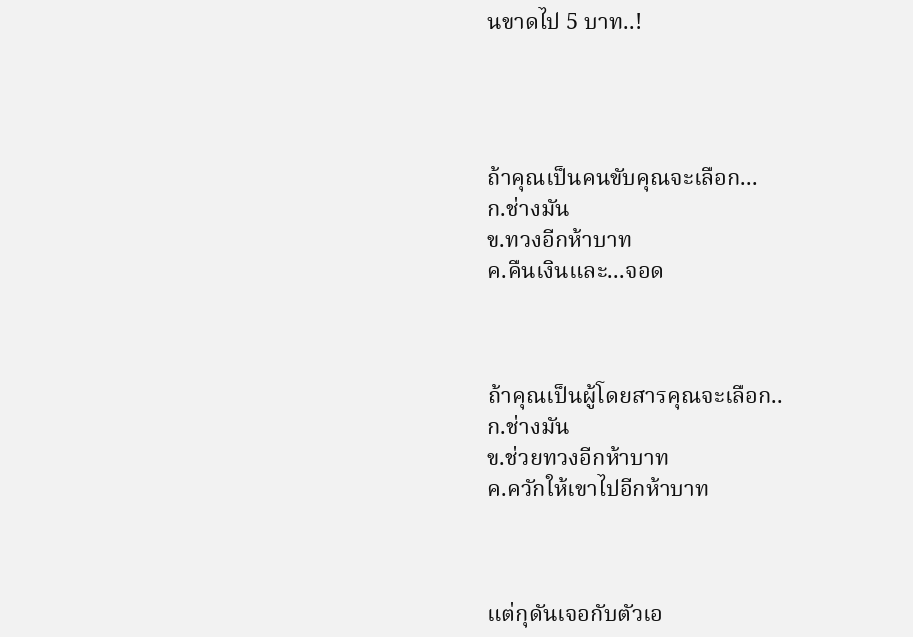นขาดไป 5 บาท..!




ถ้าคุณเป็นคนขับคุณจะเลือก...
ก.ช่างมัน
ข.ทวงอีกห้าบาท
ค.คืนเงินและ...จอด



ถ้าคุณเป็นผู้โดยสารคุณจะเลือก..
ก.ช่างมัน
ข.ช่วยทวงอีกห้าบาท
ค.ควักให้เขาไปอีกห้าบาท



แต่กุดันเจอกับตัวเอ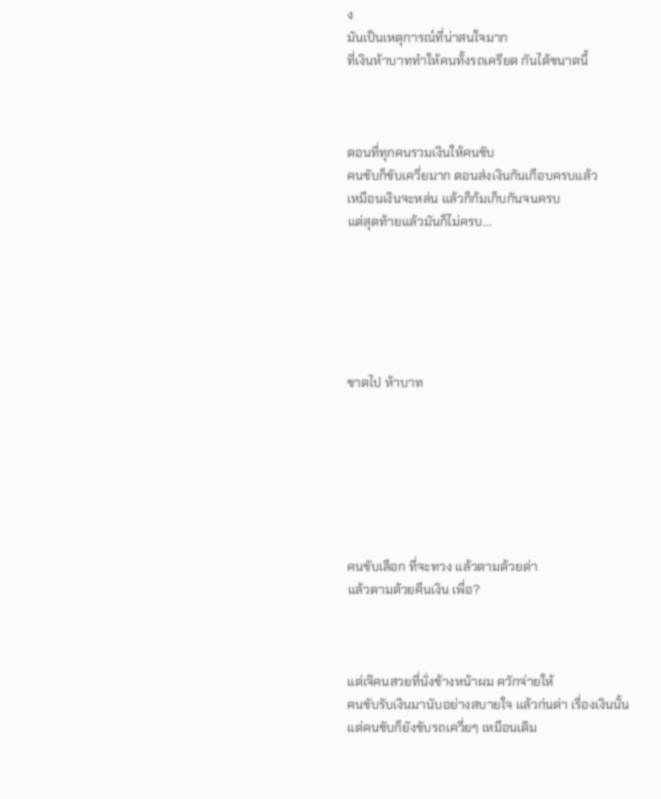ง
มันเป็นเหตุการณ์ที่น่าสนใจมาก
ที่เงินห้าบาททำให้คนทั้งรถเครียด กันได้ขนาดนี้



ตอนที่ทุกคนรวมเงินให้คนขับ
คนขับก็ขับเควี่ยมาก ตอนส่งเงินกันเกือบครบแล้ว
เหมือนเงินจะหล่น แล้วก็ก้มเก็บกันจนครบ
แต่สุดท้ายแล้วมันก็ไม่ครบ...






ขาดไป ห้าบาท







คนขับเลือก ที่จะทวง แล้วตามด้วยด่า
แล้วตามด้วยคืนเงิน เพื่อ?



แต่เจ๊คนสวยที่นั่งข้างหน้าผม ควักจ่ายให้
คนขับรับเงินมานับอย่างสบายใจ แล้วก่นด่า เรื่องเงินนั้น
แต่คนขับก็ยังขับรถเควี่ยๆ เหมือนเดิม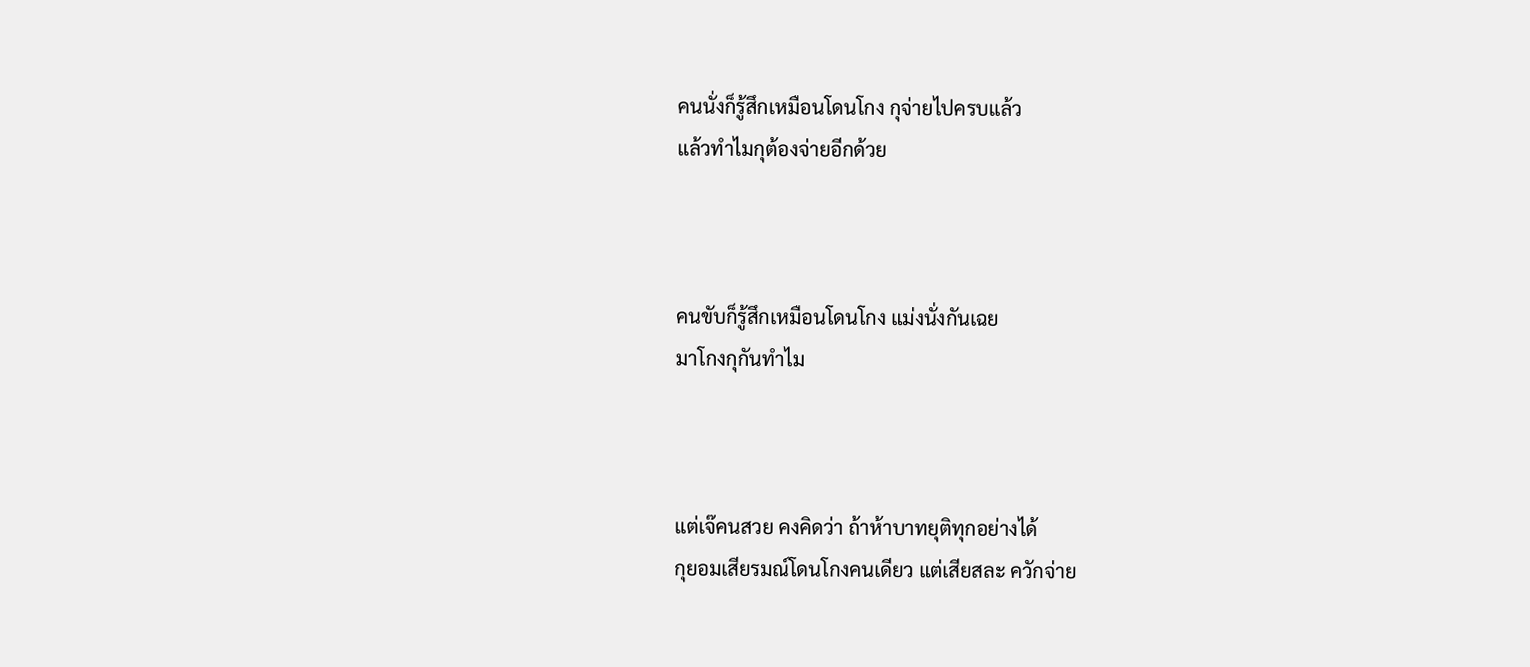คนนั่งก็รู้สึกเหมือนโดนโกง กุจ่ายไปครบแล้ว
แล้วทำไมกุต้องจ่ายอีกด้วย



คนขับก็รู้สึกเหมือนโดนโกง แม่งนั่งกันเฉย
มาโกงกุกันทำไม



แต่เจ๊คนสวย คงคิดว่า ถ้าห้าบาทยุติทุกอย่างได้
กุยอมเสียรมณ์โดนโกงคนเดียว แต่เสียสละ ควักจ่าย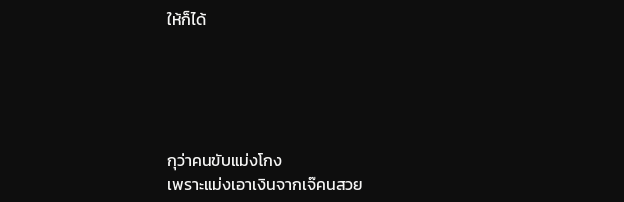ให้ก็ได้





กุว่าคนขับแม่งโกง
เพราะแม่งเอาเงินจากเจ๊คนสวย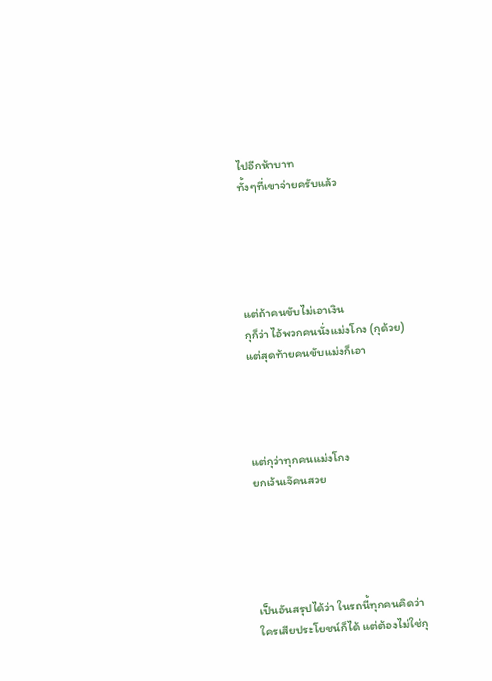ไปอีกห้าบาท
ทั้งๆที่เขาจ่ายครับแล้ว





แต่ถ้าคนขับไม่เอาเงิน
กุก็ว่า ไอ้พวกคนนั่งแม่งโกง (กุด้วย)
แต่สุดท้ายคนขับแม่งก็เอา




แต่กุว่าทุกคนแม่งโกง
ยกเว้นเจ๊คนสวย





เป็นอันสรุปได้ว่า ในรถนี้ทุกคนคิดว่า
ใครเสียประโยชน์ก็ได้ แต่ต้องไม่ใช่กุ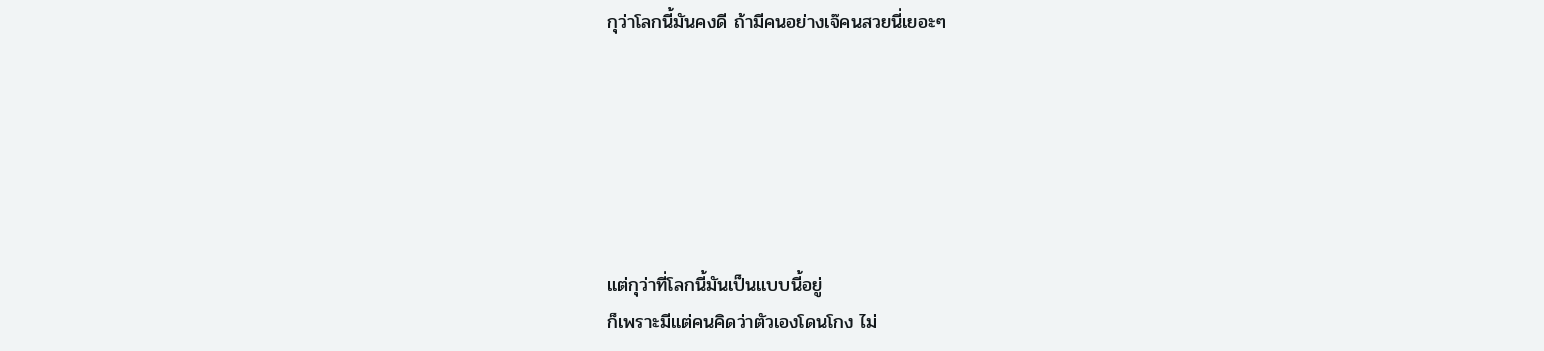กุว่าโลกนี้มันคงดี ถ้ามีคนอย่างเจ๊คนสวยนี่เยอะๆ






แต่กุว่าที่โลกนี้มันเป็นแบบนี้อยู่
ก็เพราะมีแต่คนคิดว่าตัวเองโดนโกง ไม่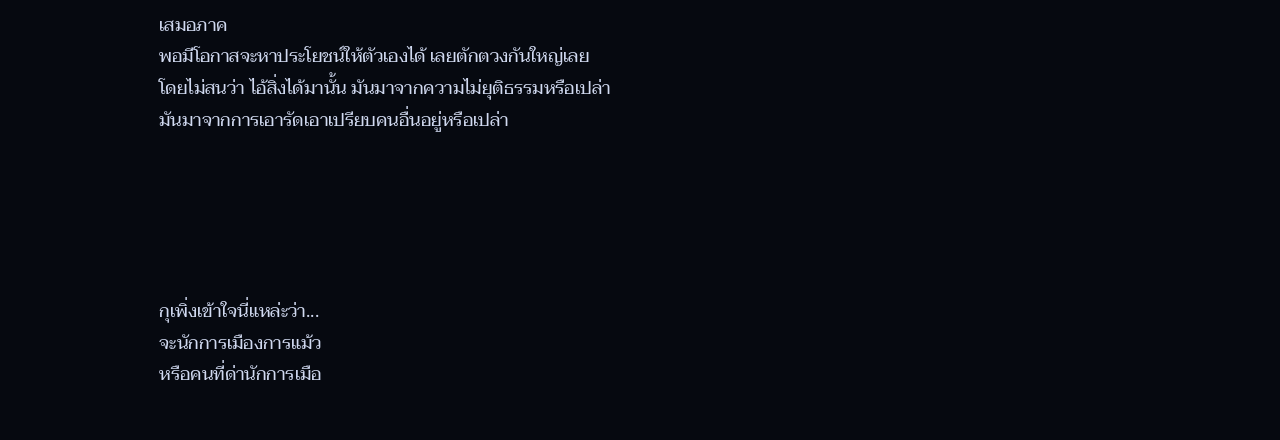เสมอภาค
พอมีโอกาสจะหาประโยชน์ให้ตัวเองได้ เลยตักตวงกันใหญ่เลย
โดยไม่สนว่า ไอ้สิ่งได้มานั้น มันมาจากความไม่ยุติธรรมหรือเปล่า
มันมาจากการเอารัดเอาเปรียบคนอื่นอยู่หรือเปล่า





กุเพิ่งเข้าใจนี่แหล่ะว่า...
จะนักการเมืองการแม้ว
หรือคนที่ด่านักการเมือ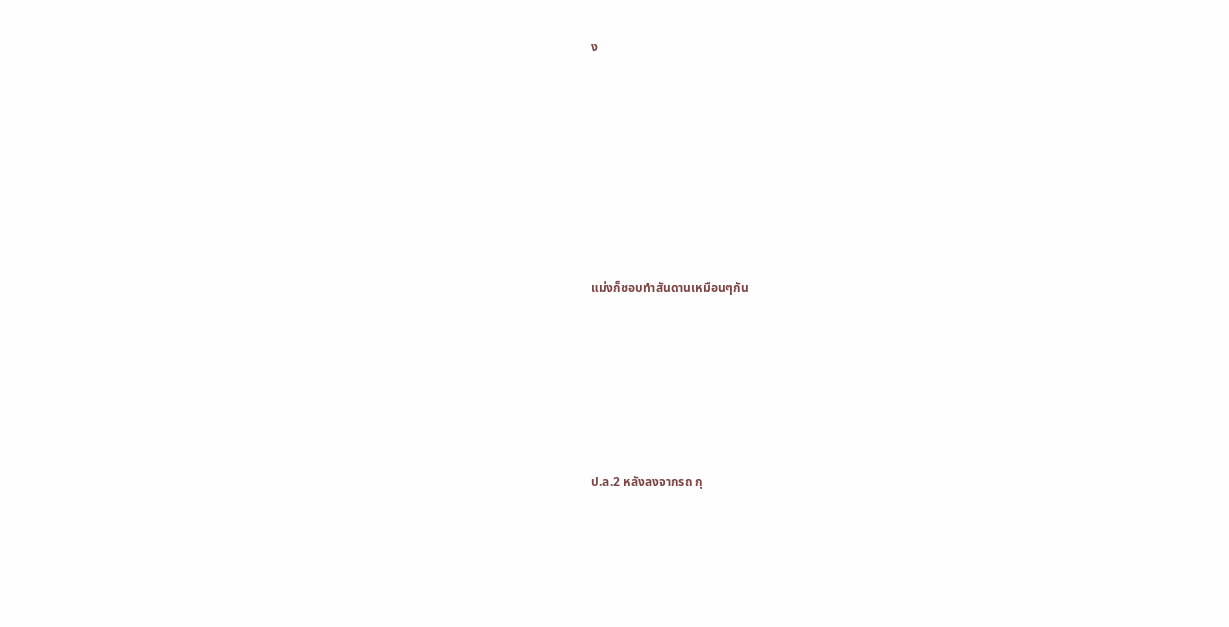ง









แม่งก็ชอบทำสันดานเหมือนๆกัน







ป.ล.2 หลังลงจากรถ กุ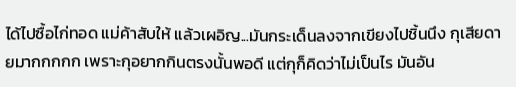ได้ไปซื้อไก่ทอด แม่ค้าสับให้ แล้วเผอิญ...มันกระเด็นลงจากเขียงไปชิ้นนึง กุเสียดายมากกกกก เพราะกุอยากกินตรงนั้นพอดี แต่กุก็คิดว่าไม่เป็นไร มันอัน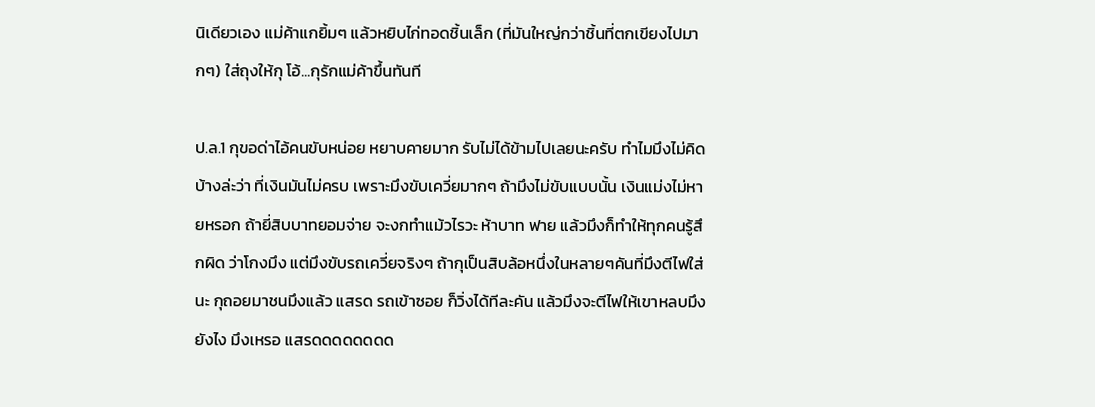นิเดียวเอง แม่ค้าแกยิ้มๆ แล้วหยิบไก่ทอดชิ้นเล็ก (ที่มันใหญ่กว่าชิ้นที่ตกเขียงไปมากๆ) ใส่ถุงให้กุ โอ้...กุรักแม่ค้าขึ้นทันที

ป.ล.1 กุขอด่าไอ้คนขับหน่อย หยาบคายมาก รับไม่ได้ข้ามไปเลยนะครับ ทำไมมึงไม่คิดบ้างล่ะว่า ที่เงินมันไม่ครบ เพราะมึงขับเควี่ยมากๆ ถ้ามึงไม่ขับแบบนั้น เงินแม่งไม่หายหรอก ถ้ายี่สิบบาทยอมจ่าย จะงกทำแม้วไรวะ ห้าบาท ฟาย แล้วมึงก็ทำให้ทุกคนรู้สึกผิด ว่าโกงมึง แต่มึงขับรถเควี่ยจริงๆ ถ้ากุเป็นสิบล้อหนึ่งในหลายๆคันที่มึงตีไฟใส่นะ กุถอยมาชนมึงแล้ว แสรด รถเข้าซอย ก็วิ่งได้ทีละคัน แล้วมึงจะตีไฟให้เขาหลบมึงยังไง มึงเหรอ แสรดดดดดดดด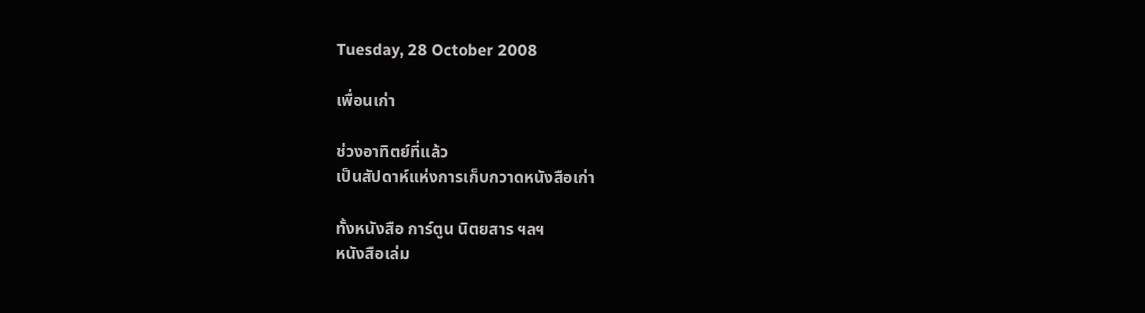Tuesday, 28 October 2008

เพื่อนเก่า

ช่วงอาทิตย์ที่แล้ว
เป็นสัปดาห์แห่งการเก็บกวาดหนังสือเก่า

ทั้งหนังสือ การ์ตูน นิตยสาร ฯลฯ
หนังสือเล่ม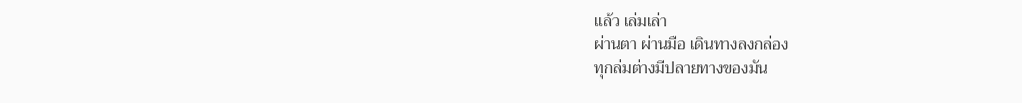แล้ว เล่มเล่า
ผ่านตา ผ่านมือ เดินทางลงกล่อง
ทุกล่มต่างมีปลายทางของมัน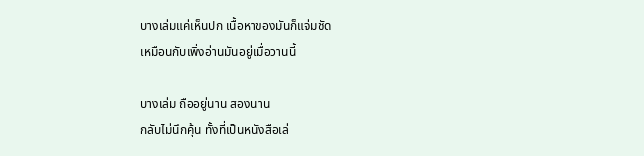บางเล่มแค่เห็นปก เนื้อหาของมันก็แจ่มชัด
เหมือนกับเพิ่งอ่านมันอยู่เมื่อวานนี้

บางเล่ม ถืออยู่นาน สองนาน
กลับไม่นึกคุ้น ทั้งที่เป็นหนังสือเล่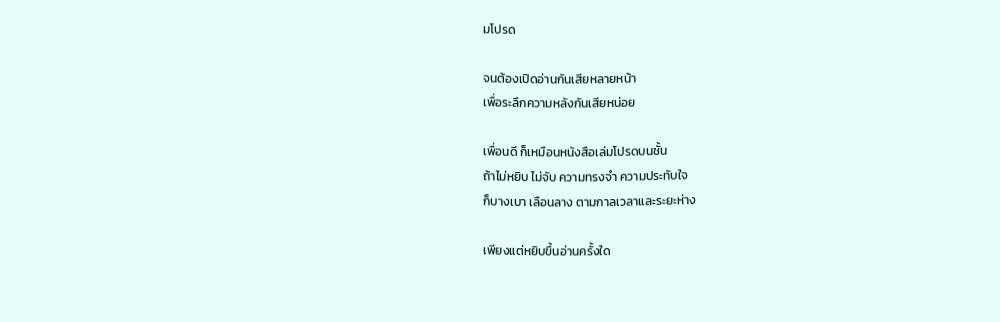มโปรด

จนต้องเปิดอ่านกันเสียหลายหน้า
เพื่อระลึกความหลังกันเสียหน่อย

เพื่อนดี ก็เหมือนหนังสือเล่มโปรดบนชั้น
ถ้าไม่หยิบ ไม่จับ ความทรงจำ ความประทับใจ
ก็บางเบา เลือนลาง ตามกาลเวลาและระยะห่าง

เพียงแต่หยิบขึ้นอ่านครั้งใด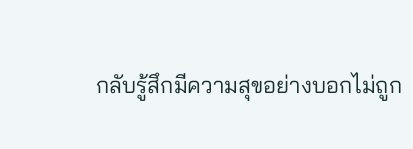กลับรู้สึกมีความสุขอย่างบอกไม่ถูก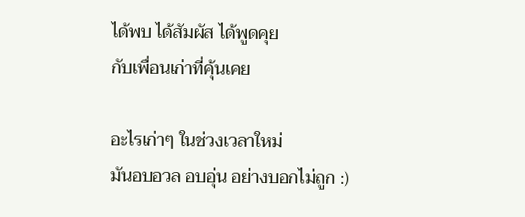ได้พบ ได้สัมผัส ได้พูดคุย
กับเพื่อนเก่าที่คุ้นเคย

อะไรเก่าๆ ในช่วงเวลาใหม่
มันอบอวล อบอุ่น อย่างบอกไม่ถูก :)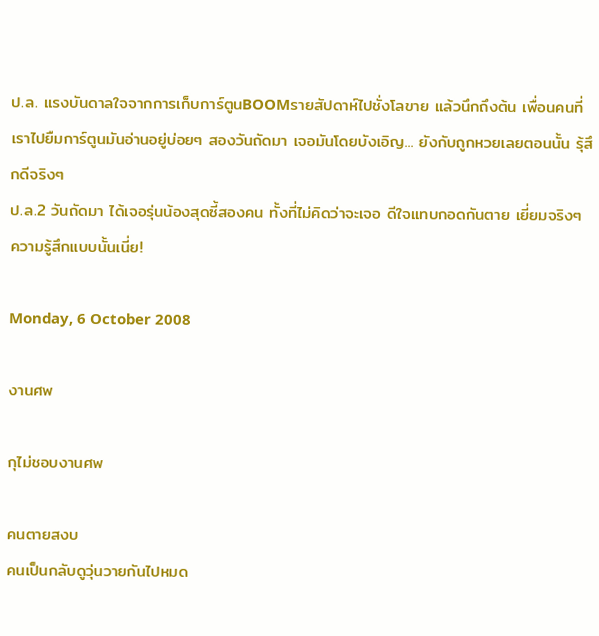ป.ล. แรงบันดาลใจจากการเก็บการ์ตูนBOOMรายสัปดาห์ไปชั่งโลขาย แล้วนึกถึงต้น เพื่อนคนที่เราไปยืมการ์ตูนมันอ่านอยู่บ่อยๆ สองวันถัดมา เจอมันโดยบังเอิญ... ยังกับถูกหวยเลยตอนนั้น รุ้สึกดีจริงๆ
ป.ล.2 วันถัดมา ได้เจอรุ่นน้องสุดซี้สองคน ทั้งที่ไม่คิดว่าจะเจอ ดีใจแทบกอดกันตาย เยี่ยมจริงๆ ความรู้สึกแบบนั้นเนี่ย!

Monday, 6 October 2008

งานศพ

กุไม่ชอบงานศพ

คนตายสงบ
คนเป็นกลับดูวุ่นวายกันไปหมด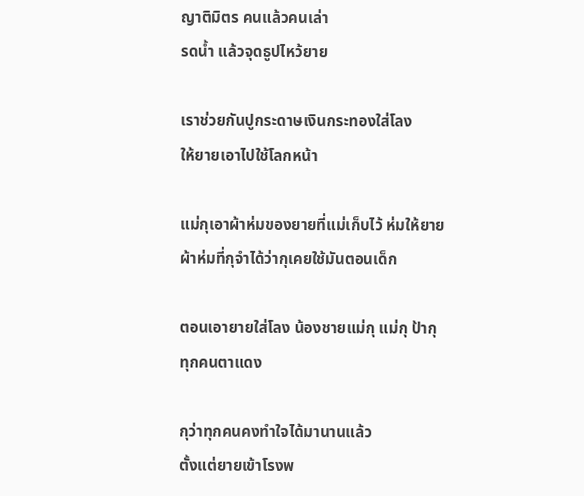ญาติมิตร คนแล้วคนเล่า
รดน้ำ แล้วจุดธูปไหว้ยาย

เราช่วยกันปูกระดาษเงินกระทองใส่โลง
ให้ยายเอาไปใช้โลกหน้า

แม่กุเอาผ้าห่มของยายที่แม่เก็บไว้ ห่มให้ยาย
ผ้าห่มที่กุจำได้ว่ากุเคยใช้มันตอนเด็ก

ตอนเอายายใส่โลง น้องชายแม่กุ แม่กุ ป้ากุ
ทุกคนตาแดง

กุว่าทุกคนคงทำใจได้มานานแล้ว
ตั้งแต่ยายเข้าโรงพ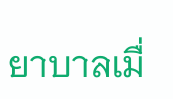ยาบาลเมื่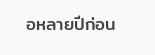อหลายปีก่อน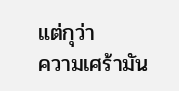แต่กุว่า
ความเศร้ามัน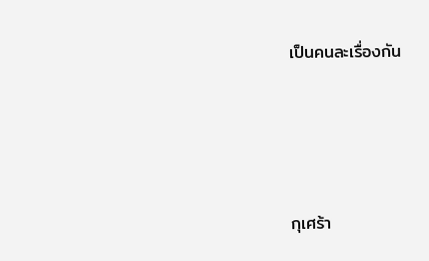เป็นคนละเรื่องกัน




กุเศร้า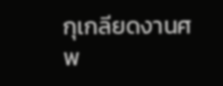กุเกลียดงานศพ